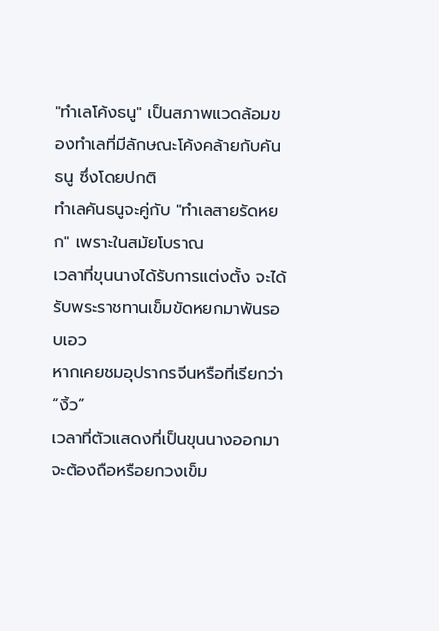"ทำเลโค้งธนู" เป็นสภาพแวดล้อมของทำเลที่มีลักษณะโค้งคล้ายกับคันธนู ซึ่งโดยปกติ
ทำเลคันธนูจะคู่กับ "ทำเลสายรัดหยก" เพราะในสมัยโบราณ
เวลาที่ขุนนางได้รับการแต่งตั้ง จะได้รับพระราชทานเข็มขัดหยกมาพันรอบเอว
หากเคยชมอุปรากรจีนหรือที่เรียกว่า “งิ้ว”
เวลาที่ตัวแสดงที่เป็นขุนนางออกมา
จะต้องถือหรือยกวงเข็ม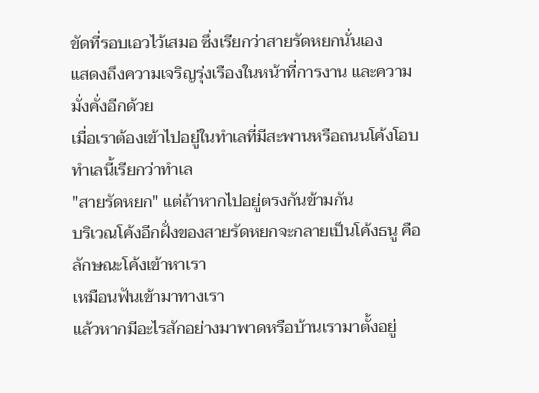ขัดที่รอบเอวไว้เสมอ ซึ่งเรียกว่าสายรัดหยกนั่นเอง
แสดงถึงความเจริญรุ่งเรืองในหน้าที่การงาน และความมั่งคั่งอีกด้วย
เมื่อเราต้องเข้าไปอยู่ในทำเลที่มีสะพานหรือถนนโค้งโอบ ทำเลนี้เรียกว่าทำเล
"สายรัดหยก" แต่ถ้าหากไปอยู่ตรงกันข้ามกัน
บริเวณโค้งอีกฝั่งของสายรัดหยกจะกลายเป็นโค้งธนู คือลักษณะโค้งเข้าหาเรา
เหมือนฟันเข้ามาทางเรา
แล้วหากมีอะไรสักอย่างมาพาดหรือบ้านเรามาตั้งอยู่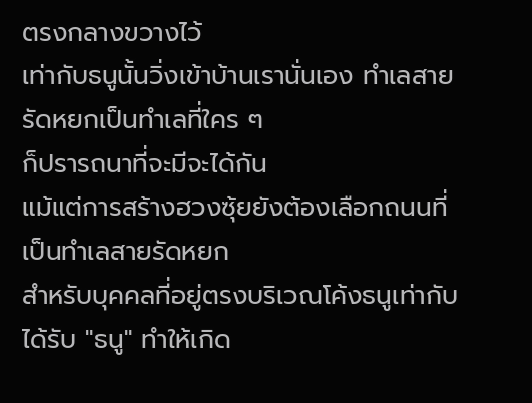ตรงกลางขวางไว้
เท่ากับธนูนั้นวิ่งเข้าบ้านเรานั่นเอง ทำเลสายรัดหยกเป็นทำเลที่ใคร ๆ
ก็ปรารถนาที่จะมีจะได้กัน
แม้แต่การสร้างฮวงซุ้ยยังต้องเลือกถนนที่เป็นทำเลสายรัดหยก
สำหรับบุคคลที่อยู่ตรงบริเวณโค้งธนูเท่ากับได้รับ "ธนู" ทำให้เกิด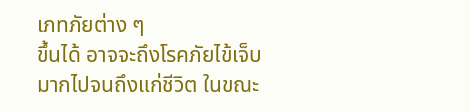เภทภัยต่าง ๆ
ขึ้นได้ อาจจะถึงโรคภัยไข้เจ็บ มากไปจนถึงแก่ชีวิต ในขณะ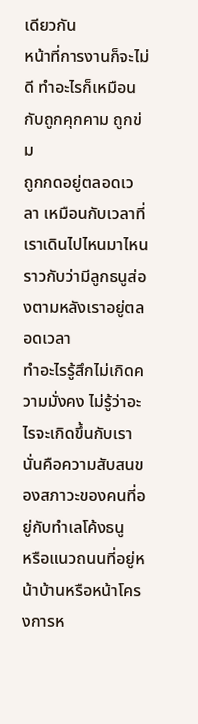เดียวกัน
หน้าที่การงานก็จะไม่ดี ทำอะไรก็เหมือนกับถูกคุกคาม ถูกข่ม
ถูกกดอยู่ตลอดเวลา เหมือนกับเวลาที่เราเดินไปไหนมาไหน
ราวกับว่ามีลูกธนูส่องตามหลังเราอยู่ตลอดเวลา
ทำอะไรรู้สึกไม่เกิดความมั่งคง ไม่รู้ว่าอะไรจะเกิดขึ้นกับเรา
นั่นคือความสับสนของสภาวะของคนที่อยู่กับทำเลโค้งธนู
หรือแนวถนนที่อยู่หน้าบ้านหรือหน้าโครงการห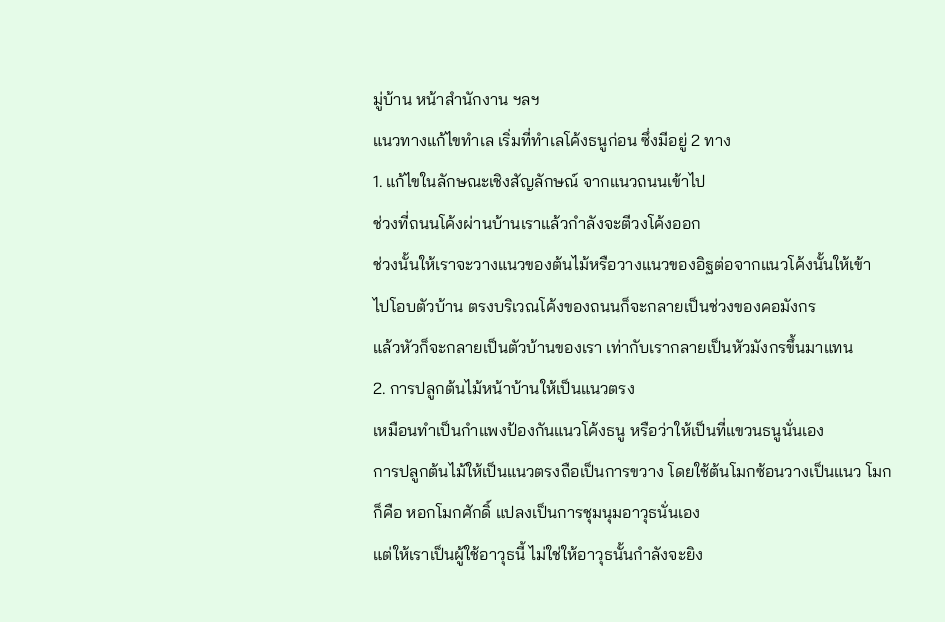มู่บ้าน หน้าสำนักงาน ฯลฯ
แนวทางแก้ไขทำเล เริ่มที่ทำเลโค้งธนูก่อน ซึ่งมีอยู่ 2 ทาง
1. แก้ไขในลักษณะเชิงสัญลักษณ์ จากแนวถนนเข้าไป
ช่วงที่ถนนโค้งผ่านบ้านเราแล้วกำลังจะตีวงโค้งออก
ช่วงนั้นให้เราจะวางแนวของต้นไม้หรือวางแนวของอิฐต่อจากแนวโค้งนั้นให้เข้า
ไปโอบตัวบ้าน ตรงบริเวณโค้งของถนนก็จะกลายเป็นช่วงของคอมังกร
แล้วหัวก็จะกลายเป็นตัวบ้านของเรา เท่ากับเรากลายเป็นหัวมังกรขึ้นมาแทน
2. การปลูกต้นไม้หน้าบ้านให้เป็นแนวตรง
เหมือนทำเป็นกำแพงป้องกันแนวโค้งธนู หรือว่าให้เป็นที่แขวนธนูนั่นเอง
การปลูกต้นไม้ให้เป็นแนวตรงถือเป็นการขวาง โดยใช้ต้นโมกซ้อนวางเป็นแนว โมก
ก็คือ หอกโมกศักดิ์ แปลงเป็นการชุมนุมอาวุธนั่นเอง
แต่ให้เราเป็นผู้ใช้อาวุธนี้ ไม่ใช่ให้อาวุธนั้นกำลังจะยิง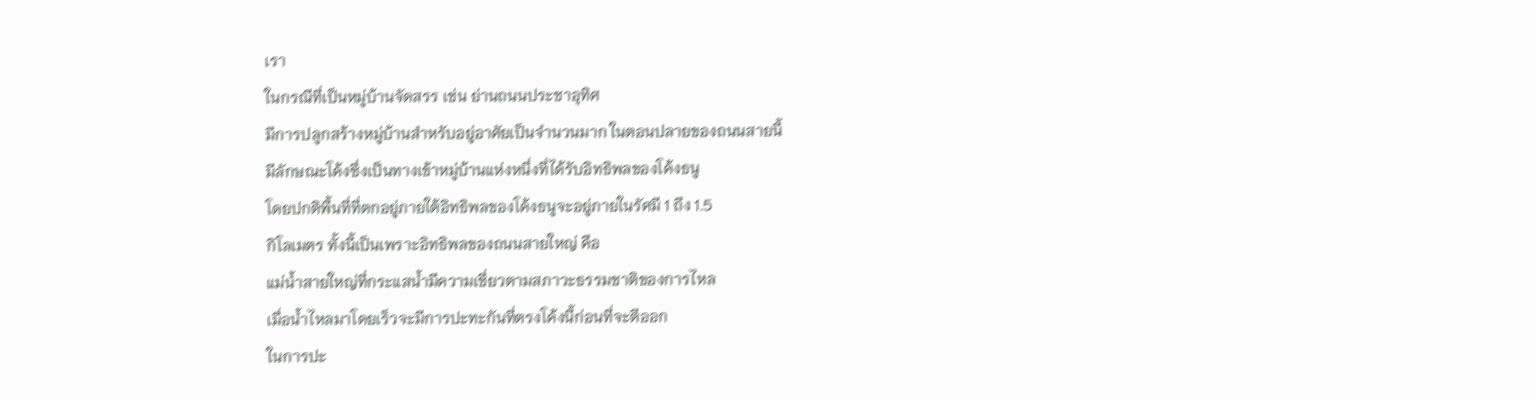เรา
ในกรณีที่เป็นหมู่บ้านจัดสรร เช่น ย่านถนนประชาอุทิศ
มีการปลูกสร้างหมู่บ้านสำหรับอยู่อาศัยเป็นจำนวนมาก ในตอนปลายของถนนสายนี้
มีลักษณะโค้งซึ่งเป็นทางเข้าหมู่บ้านแห่งหนึ่งที่ได้รับอิทธิพลของโค้งธนู
โดยปกติพื้นที่ที่ตกอยู่ภายใต้อิทธิพลของโค้งธนูจะอยู่ภายในรัศมี 1 ถึง 1.5
กิโลเมตร ทั้งนี้เป็นเพราะอิทธิพลของถนนสายใหญ่ คือ
แม่น้ำสายใหญ่ที่กระแสน้ำมีความเชี่ยวตามสภาวะธรรมชาติของการไหล
เมื่อน้ำไหลมาโดยเร็วจะมีการปะทะกันที่ตรงโค้งนี้ก่อนที่จะตีออก
ในการปะ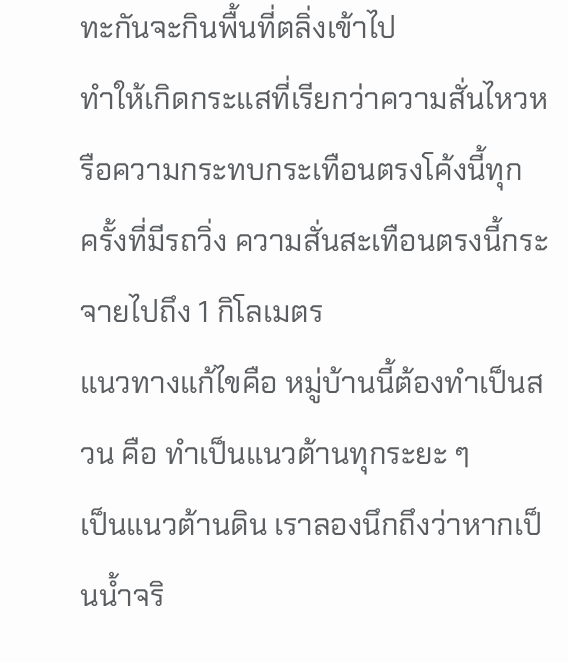ทะกันจะกินพื้นที่ตลิ่งเข้าไป
ทำให้เกิดกระแสที่เรียกว่าความสั่นไหวหรือความกระทบกระเทือนตรงโค้งนี้ทุก
ครั้งที่มีรถวิ่ง ความสั่นสะเทือนตรงนี้กระจายไปถึง 1 กิโลเมตร
แนวทางแก้ไขคือ หมู่บ้านนี้ต้องทำเป็นสวน คือ ทำเป็นแนวต้านทุกระยะ ๆ
เป็นแนวต้านดิน เราลองนึกถึงว่าหากเป็นน้ำจริ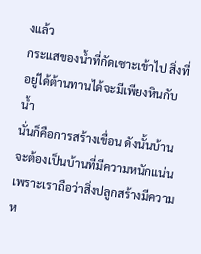งแล้ว
กระแสของน้ำที่กัดเซาะเข้าไป สิ่งที่อยู่ได้ต้านทานได้จะมีเพียงหินกับน้ำ
นั่นก็คือการสร้างเขื่อน ดังนั้นบ้านจะต้องเป็นบ้านที่มีความหนักแน่น
เพราะเราถือว่าสิ่งปลูกสร้างมีความห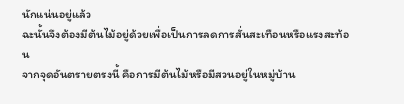นักแน่นอยู่แล้ว
ฉะนั้นจึงต้องมีต้นไม้อยู่ด้วยเพื่อเป็นการลดการสั่นสะเทือนหรือแรงสะท้อน
จากจุดอันตรายตรงนี้ คือการมีต้นไม้หรือมีสวนอยู่ในหมู่บ้าน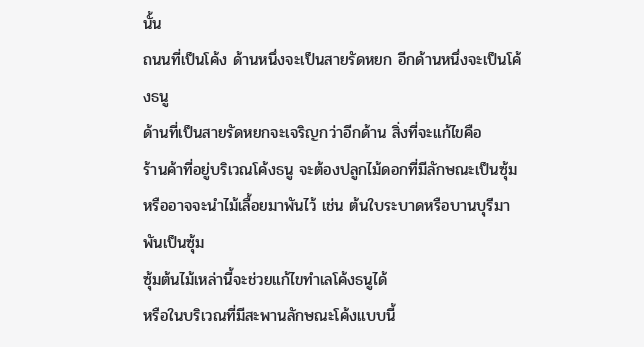นั้น
ถนนที่เป็นโค้ง ด้านหนึ่งจะเป็นสายรัดหยก อีกด้านหนึ่งจะเป็นโค้งธนู
ด้านที่เป็นสายรัดหยกจะเจริญกว่าอีกด้าน สิ่งที่จะแก้ไขคือ
ร้านค้าที่อยู่บริเวณโค้งธนู จะต้องปลูกไม้ดอกที่มีลักษณะเป็นซุ้ม
หรืออาจจะนำไม้เลื้อยมาพันไว้ เช่น ต้นใบระบาดหรือบานบุรีมาพันเป็นซุ้ม
ซุ้มต้นไม้เหล่านี้จะช่วยแก้ไขทำเลโค้งธนูได้
หรือในบริเวณที่มีสะพานลักษณะโค้งแบบนี้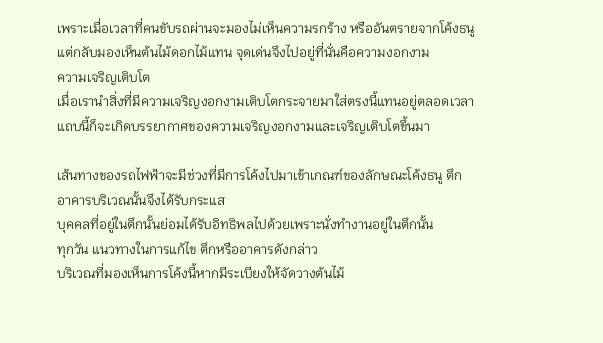เพราะเมื่อเวลาที่คนขับรถผ่านจะมองไม่เห็นความรกร้าง หรืออันตรายจากโค้งธนู
แต่กลับมองเห็นต้นไม้ดอกไม้แทน จุดเด่นจึงไปอยู่ที่นั่นคือความงอกงาม
ความเจริญเติบโต
เมื่อเรานำสิ่งที่มีความเจริญงอกงามเติบโตกระจายมาใส่ตรงนี้แทนอยู่ตลอดเวลา
แถบนี้ก็จะเกิดบรรยากาศของความเจริญงอกงามและเจริญเติบโตขึ้นมา

เส้นทางของรถไฟฟ้าจะมีช่วงที่มีการโค้งไปมาเข้าเกณฑ์ของลักษณะโค้งธนู ตึก
อาคารบริเวณนั้นจึงได้รับกระแส
บุคคลที่อยู่ในตึกนั้นย่อมได้รับอิทธิพลไปด้วยเพราะนั่งทำงานอยู่ในตึกนั้น
ทุกวัน แนวทางในการแก้ไข ตึกหรืออาคารดังกล่าว
บริเวณที่มองเห็นการโค้งนี้หากมีระเบียงให้จัดวางต้นไม้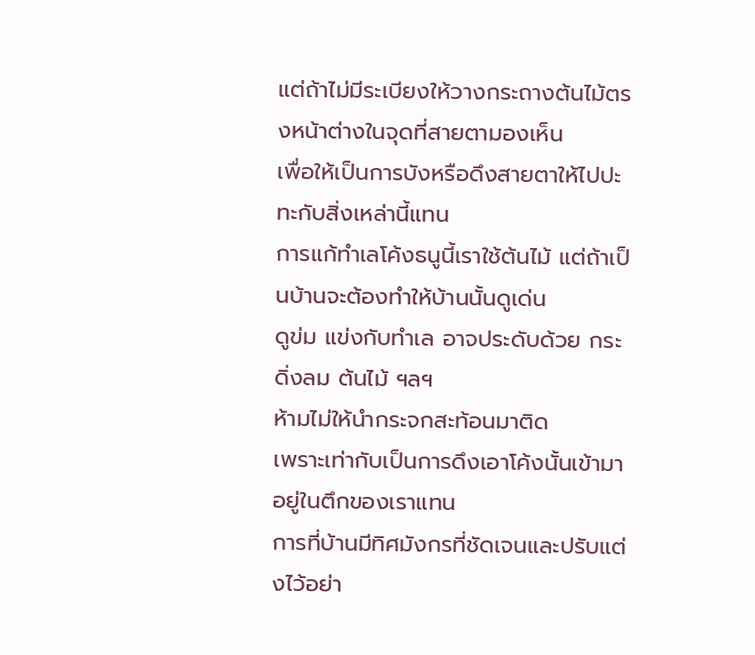แต่ถ้าไม่มีระเบียงให้วางกระถางต้นไม้ตรงหน้าต่างในจุดที่สายตามองเห็น
เพื่อให้เป็นการบังหรือดึงสายตาให้ไปปะทะกับสิ่งเหล่านี้แทน
การแก้ทำเลโค้งธนูนี้เราใช้ต้นไม้ แต่ถ้าเป็นบ้านจะต้องทำให้บ้านนั้นดูเด่น
ดูข่ม แข่งกับทำเล อาจประดับด้วย กระดิ่งลม ต้นไม้ ฯลฯ
ห้ามไม่ให้นำกระจกสะท้อนมาติด
เพราะเท่ากับเป็นการดึงเอาโค้งนั้นเข้ามาอยู่ในตึกของเราแทน
การที่บ้านมีทิศมังกรที่ชัดเจนและปรับแต่งไว้อย่า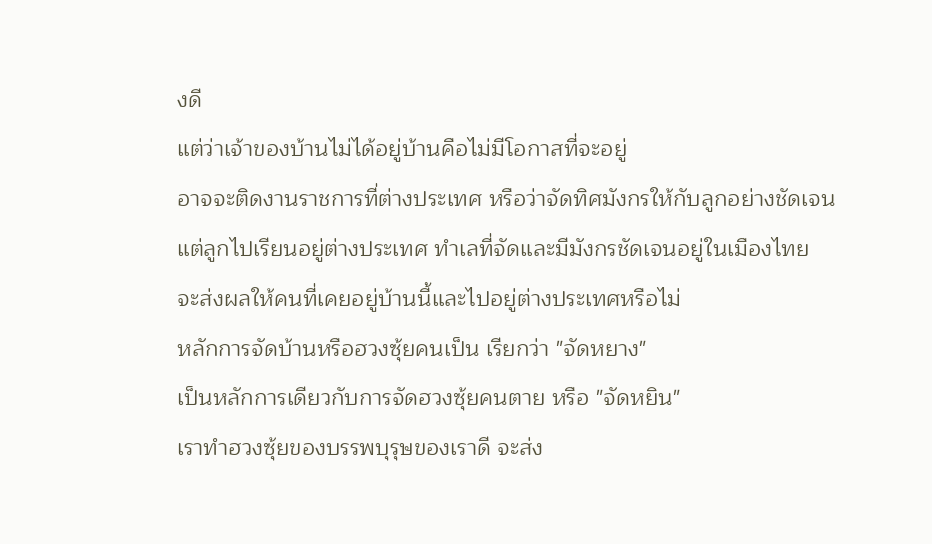งดี
แต่ว่าเจ้าของบ้านไม่ได้อยู่บ้านคือไม่มีโอกาสที่จะอยู่
อาจจะติดงานราชการที่ต่างประเทศ หรือว่าจัดทิศมังกรให้กับลูกอย่างชัดเจน
แต่ลูกไปเรียนอยู่ต่างประเทศ ทำเลที่จัดและมีมังกรชัดเจนอยู่ในเมืองไทย
จะส่งผลให้คนที่เคยอยู่บ้านนี้และไปอยู่ต่างประเทศหรือไม่
หลักการจัดบ้านหรือฮวงซุ้ยคนเป็น เรียกว่า "จัดหยาง"
เป็นหลักการเดียวกับการจัดฮวงซุ้ยคนตาย หรือ "จัดหยิน"
เราทำฮวงซุ้ยของบรรพบุรุษของเราดี จะส่ง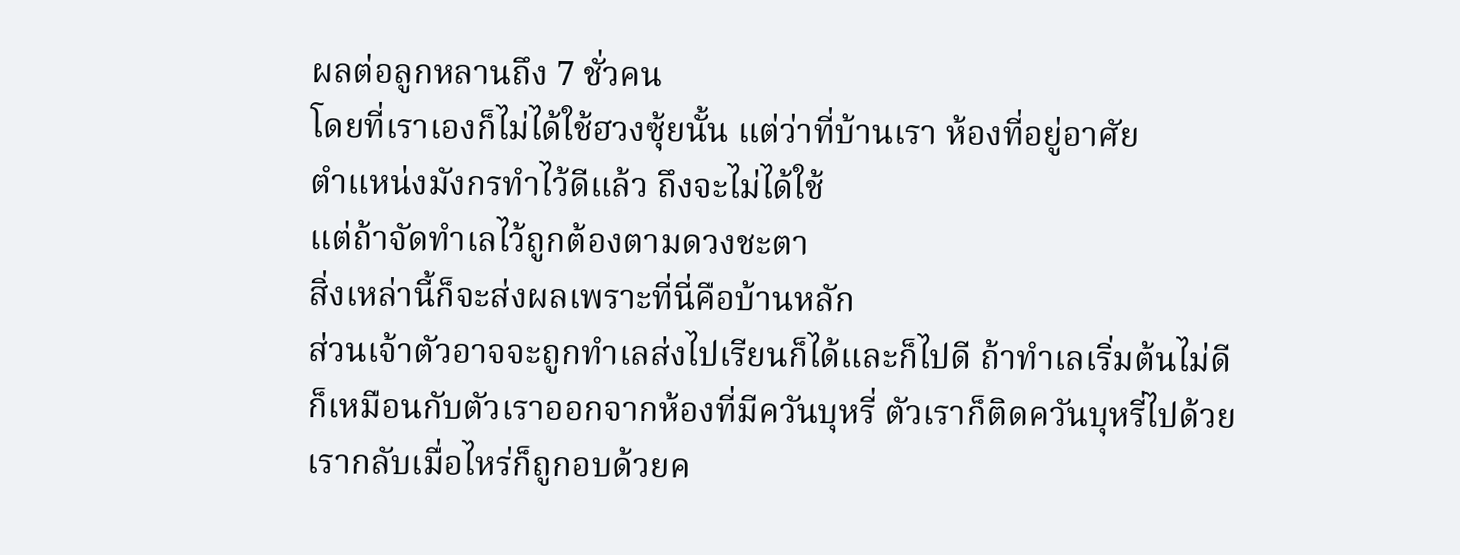ผลต่อลูกหลานถึง 7 ชั่วคน
โดยที่เราเองก็ไม่ได้ใช้ฮวงซุ้ยนั้น แต่ว่าที่บ้านเรา ห้องที่อยู่อาศัย
ตำแหน่งมังกรทำไว้ดีแล้ว ถึงจะไม่ได้ใช้
แต่ถ้าจัดทำเลไว้ถูกต้องตามดวงชะตา
สิ่งเหล่านี้ก็จะส่งผลเพราะที่นี่คือบ้านหลัก
ส่วนเจ้าตัวอาจจะถูกทำเลส่งไปเรียนก็ได้และก็ไปดี ถ้าทำเลเริ่มต้นไม่ดี
ก็เหมือนกับตัวเราออกจากห้องที่มีควันบุหรี่ ตัวเราก็ติดควันบุหรี่ไปด้วย
เรากลับเมื่อไหร่ก็ถูกอบด้วยค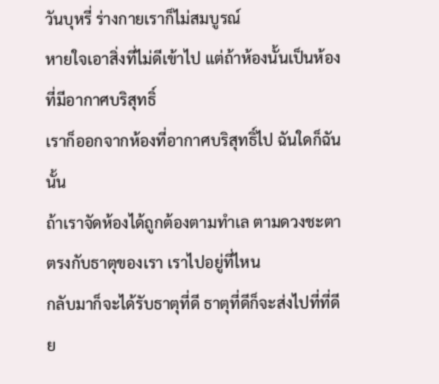วันบุหรี่ ร่างกายเราก็ไม่สมบูรณ์
หายใจเอาสิ่งที่ไม่ดีเข้าไป แต่ถ้าห้องนั้นเป็นห้องที่มีอากาศบริสุทธิ์
เราก็ออกจากห้องที่อากาศบริสุทธิ์ไป ฉันใดก็ฉันนั้น
ถ้าเราจัดห้องได้ถูกต้องตามทำเล ตามดวงชะตา ตรงกับธาตุของเรา เราไปอยู่ที่ไหน
กลับมาก็จะได้รับธาตุที่ดี ธาตุที่ดีก็จะส่งไปที่ที่ดี ย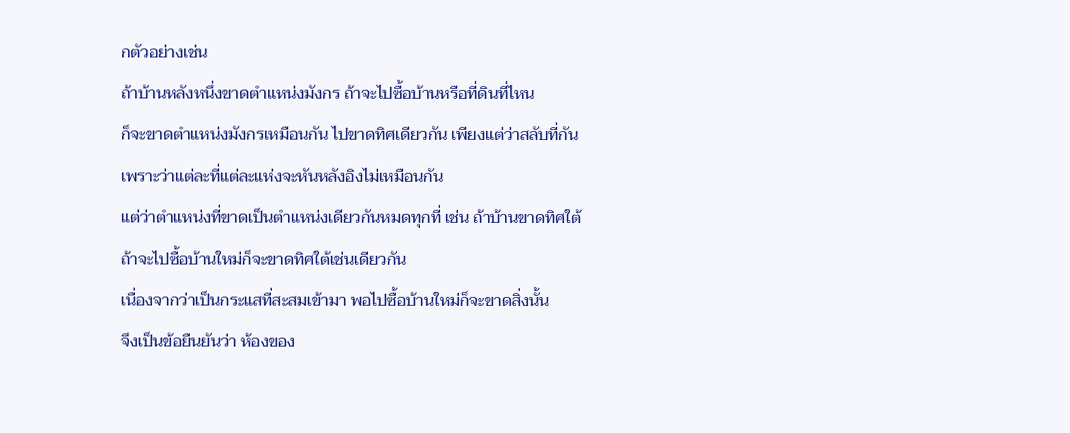กตัวอย่างเช่น
ถ้าบ้านหลังหนึ่งขาดตำแหน่งมังกร ถ้าจะไปซื้อบ้านหรือที่ดินที่ไหน
ก็จะขาดตำแหน่งมังกรเหมือนกัน ไปขาดทิศเดียวกัน เพียงแต่ว่าสลับที่กัน
เพราะว่าแต่ละที่แต่ละแห่งจะหันหลังอิงไม่เหมือนกัน
แต่ว่าตำแหน่งที่ขาดเป็นตำแหน่งเดียวกันหมดทุกที่ เช่น ถ้าบ้านขาดทิศใต้
ถ้าจะไปซื้อบ้านใหม่ก็จะขาดทิศใต้เช่นเดียวกัน
เนื่องจากว่าเป็นกระแสที่สะสมเข้ามา พอไปซื้อบ้านใหม่ก็จะขาดสิ่งนั้น
จึงเป็นข้อยืนยันว่า ห้องของ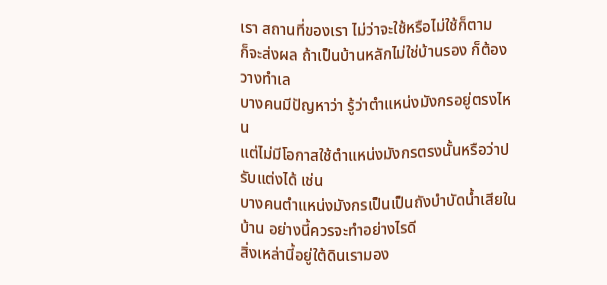เรา สถานที่ของเรา ไม่ว่าจะใช้หรือไม่ใช้ก็ตาม
ก็จะส่งผล ถ้าเป็นบ้านหลักไม่ใช่บ้านรอง ก็ต้องวางทำเล
บางคนมีปัญหาว่า รู้ว่าตำแหน่งมังกรอยู่ตรงไหน
แต่ไม่มีโอกาสใช้ตำแหน่งมังกรตรงนั้นหรือว่าปรับแต่งได้ เช่น
บางคนตำแหน่งมังกรเป็นเป็นถังบำบัดน้ำเสียในบ้าน อย่างนี้ควรจะทำอย่างไรดี
สิ่งเหล่านี้อยู่ใต้ดินเรามอง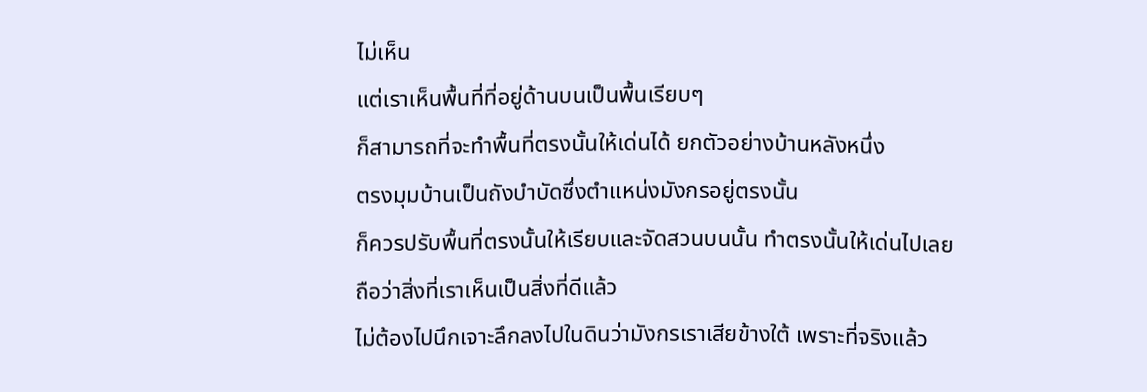ไม่เห็น
แต่เราเห็นพื้นที่ที่อยู่ด้านบนเป็นพื้นเรียบๆ
ก็สามารถที่จะทำพื้นที่ตรงนั้นให้เด่นได้ ยกตัวอย่างบ้านหลังหนึ่ง
ตรงมุมบ้านเป็นถังบำบัดซึ่งตำแหน่งมังกรอยู่ตรงนั้น
ก็ควรปรับพื้นที่ตรงนั้นให้เรียบและจัดสวนบนนั้น ทำตรงนั้นให้เด่นไปเลย
ถือว่าสิ่งที่เราเห็นเป็นสิ่งที่ดีแล้ว
ไม่ต้องไปนึกเจาะลึกลงไปในดินว่ามังกรเราเสียข้างใต้ เพราะที่จริงแล้ว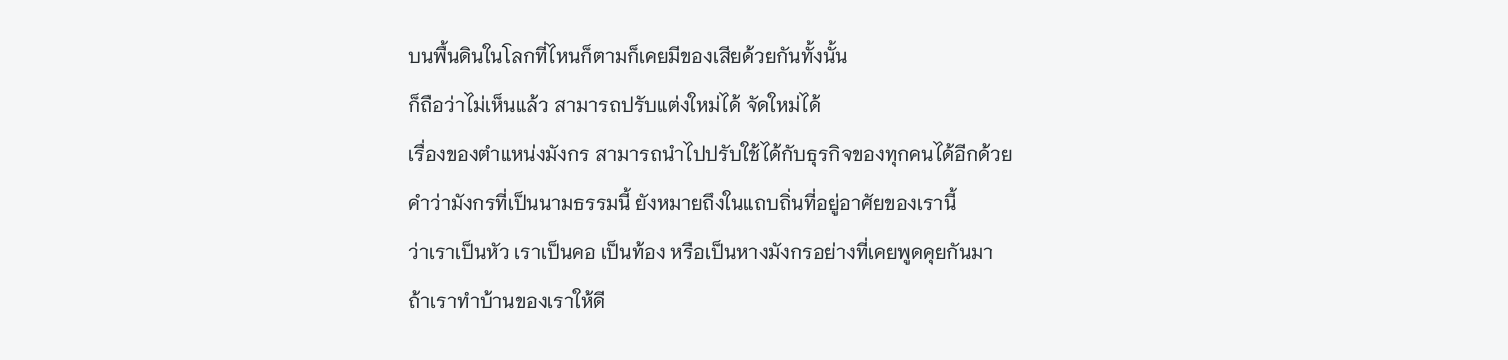บนพื้นดินในโลกที่ไหนก็ตามก็เคยมีของเสียด้วยกันทั้งนั้น
ก็ถือว่าไม่เห็นแล้ว สามารถปรับแต่งใหม่ได้ จัดใหม่ได้
เรื่องของตำแหน่งมังกร สามารถนำไปปรับใช้ได้กับธุรกิจของทุกคนได้อีกด้วย
คำว่ามังกรที่เป็นนามธรรมนี้ ยังหมายถึงในแถบถิ่นที่อยู่อาศัยของเรานี้
ว่าเราเป็นหัว เราเป็นคอ เป็นท้อง หรือเป็นหางมังกรอย่างที่เคยพูดคุยกันมา
ถ้าเราทำบ้านของเราให้ดี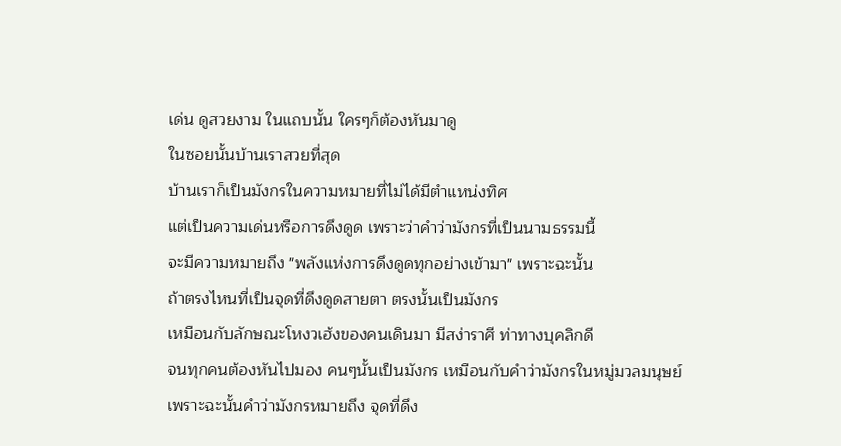เด่น ดูสวยงาม ในแถบนั้น ใครๆก็ต้องหันมาดู
ในซอยนั้นบ้านเราสวยที่สุด
บ้านเราก็เป็นมังกรในความหมายที่ไม่ได้มีตำแหน่งทิศ
แต่เป็นความเด่นหรือการดึงดูด เพราะว่าคำว่ามังกรที่เป็นนามธรรมนี้
จะมีความหมายถึง "พลังแห่งการดึงดูดทุกอย่างเข้ามา" เพราะฉะนั้น
ถ้าตรงไหนที่เป็นจุดที่ดึงดูดสายตา ตรงนั้นเป็นมังกร
เหมือนกับลักษณะโหงวเฮ้งของคนเดินมา มีสง่าราศี ท่าทางบุคลิกดี
จนทุกคนต้องหันไปมอง คนๆนั้นเป็นมังกร เหมือนกับคำว่ามังกรในหมู่มวลมนุษย์
เพราะฉะนั้นคำว่ามังกรหมายถึง จุดที่ดึง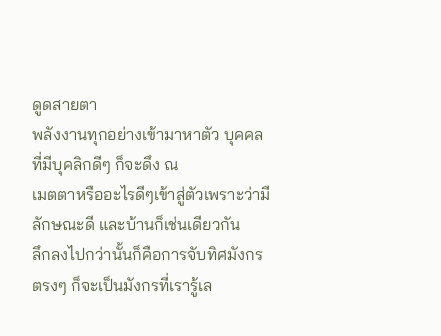ดูดสายตา
พลังงานทุกอย่างเข้ามาหาตัว บุคคลที่มีบุคลิกดีๆ ก็จะดึง ณ
เมตตาหรืออะไรดีๆเข้าสู่ตัวเพราะว่ามีลักษณะดี และบ้านก็เช่นเดียวกัน
ลึกลงไปกว่านั้นก็คือการจับทิศมังกรตรงๆ ก็จะเป็นมังกรที่เรารู้เล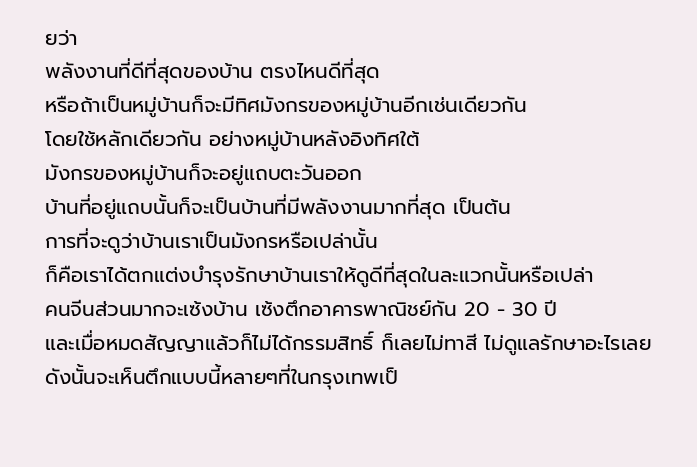ยว่า
พลังงานที่ดีที่สุดของบ้าน ตรงไหนดีที่สุด
หรือถ้าเป็นหมู่บ้านก็จะมีทิศมังกรของหมู่บ้านอีกเช่นเดียวกัน
โดยใช้หลักเดียวกัน อย่างหมู่บ้านหลังอิงทิศใต้
มังกรของหมู่บ้านก็จะอยู่แถบตะวันออก
บ้านที่อยู่แถบนั้นก็จะเป็นบ้านที่มีพลังงานมากที่สุด เป็นต้น
การที่จะดูว่าบ้านเราเป็นมังกรหรือเปล่านั้น
ก็คือเราได้ตกแต่งบำรุงรักษาบ้านเราให้ดูดีที่สุดในละแวกนั้นหรือเปล่า
คนจีนส่วนมากจะเซ้งบ้าน เซ้งตึกอาคารพาณิชย์กัน 20 - 30 ปี
และเมื่อหมดสัญญาแล้วก็ไม่ได้กรรมสิทธิ์ ก็เลยไม่ทาสี ไม่ดูแลรักษาอะไรเลย
ดังนั้นจะเห็นตึกแบบนี้หลายๆที่ในกรุงเทพเป็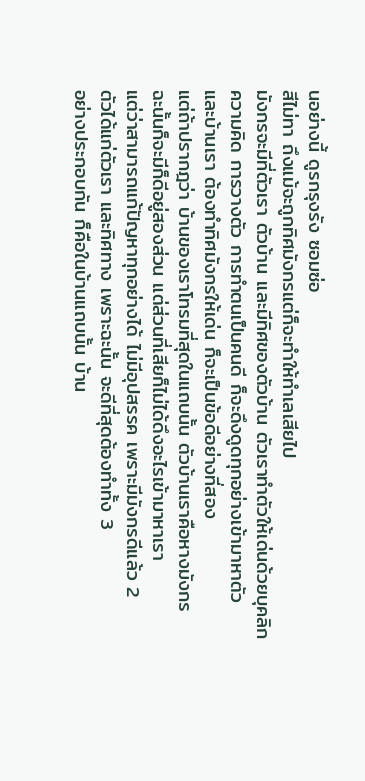นอย่างนี้ ดูรกรุงรัง ซอมซ่อ
สีไม่ทา ถึงแม้จะถูกทิศมังกรแต่ก็จะทำให้ทำเลเสียไป
มังกรจะมีที่ตัวเรา ตัวบ้าน และมีทิศของตัวบ้าน ตัวเราทำตัวให้เด่นด้วยบุคลิก
ความคิด การวางตัว การทำตนเป็นคนดี ก็จะดึงดูดทุกอย่างเข้ามาหาตัว
และบ้านเรา ต้องทำทิศมังกรให้เด่น ก็จะเป็นข้อดีอย่างที่สอง
แต่ถ้าปรากฎว่า บ้านของเราโทรมที่สุดในแถบนั้น ตัวบ้านเราคือหางมังกร
ฉะนั้นก็จะมีก็ดีอยู่สองส่วน แต่ส่วนที่เสียก็ไม่ได้ดึงอะไรเข้ามาหาเรา
แต่ว่าสามารถแก้ปัญหาทุกอย่างได้ ไม่มีอุปสรรค เพราะมีมังกรดีแล้ว 2
ตัวได้แก่ตัวเรา และทิศทาง เพราะฉะนั้น จะดีที่สุดต้องทำทั้ง 3
อย่างประกอบกัน ก็คือในบ้านแถบนั้น บ้าน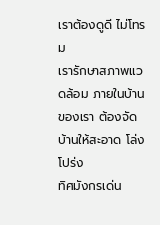เราต้องดูดี ไม่โทรม
เรารักษาสภาพแวดล้อม ภายในบ้านของเรา ต้องจัดบ้านให้สะอาด โล่ง โปร่ง
ทิศมังกรเด่น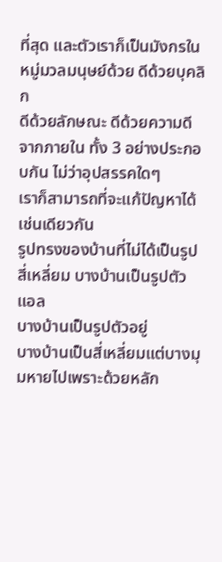ที่สุด และตัวเราก็เป็นมังกรในหมู่มวลมนุษย์ด้วย ดีด้วยบุคลิก
ดีด้วยลักษณะ ดีด้วยความดีจากภายใน ทั้ง 3 อย่างประกอบกัน ไม่ว่าอุปสรรคใดๆ
เราก็สามารถที่จะแก้ปัญหาได้เช่นเดียวกัน
รูปทรงของบ้านที่ไม่ได้เป็นรูปสี่เหลี่ยม บางบ้านเป็นรูปตัวแอล
บางบ้านเป็นรูปตัวอยู่
บางบ้านเป็นสี่เหลี่ยมแต่บางมุมหายไปเพราะด้วยหลัก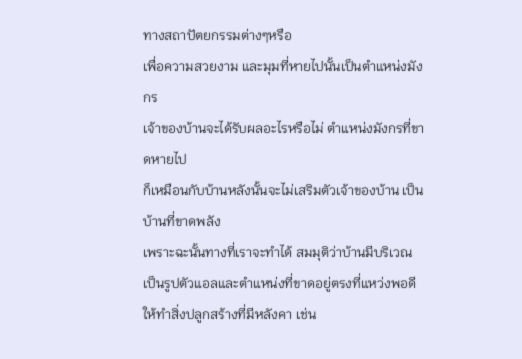ทางสถาปัตยกรรมต่างๆหรือ
เพื่อความสวยงาม และมุมที่หายไปนั้นเป็นตำแหน่งมังกร
เจ้าของบ้านจะได้รับผลอะไรหรือไม่ ตำแหน่งมังกรที่ขาดหายไป
ก็เหมือนกับบ้านหลังนั้นจะไม่เสริมตัวเจ้าของบ้าน เป็นบ้านที่ขาดพลัง
เพราะฉะนั้นทางที่เราจะทำได้ สมมุติว่าบ้านมีบริเวณ
เป็นรูปตัวแอลและตำแหน่งที่ขาดอยู่ตรงที่แหว่งพอดี
ให้ทำสิ่งปลูกสร้างที่มีหลังคา เช่น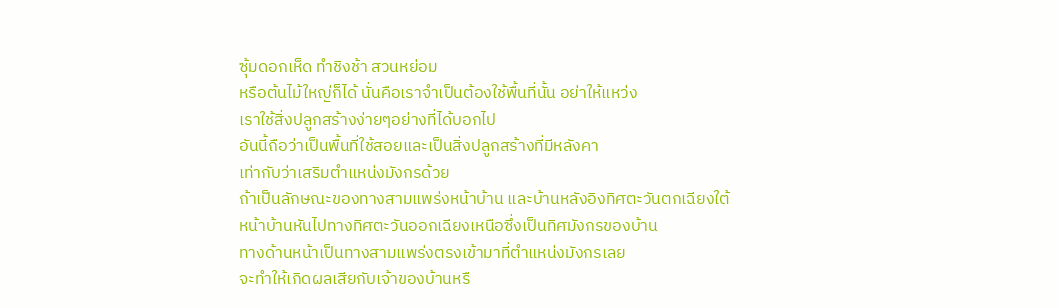ซุ้มดอกเห็ด ทำชิงช้า สวนหย่อม
หรือต้นไม้ใหญ่ก็ได้ นั่นคือเราจำเป็นต้องใช้พื้นที่นั้น อย่าให้แหว่ง
เราใช้สิ่งปลูกสร้างง่ายๆอย่างที่ได้บอกไป
อันนี้ถือว่าเป็นพื้นที่ใช้สอยและเป็นสิ่งปลูกสร้างที่มีหลังคา
เท่ากับว่าเสริมตำแหน่งมังกรด้วย
ถ้าเป็นลักษณะของทางสามแพร่งหน้าบ้าน และบ้านหลังอิงทิศตะวันตกเฉียงใต้
หน้าบ้านหันไปทางทิศตะวันออกเฉียงเหนือซึ่งเป็นทิศมังกรของบ้าน
ทางด้านหน้าเป็นทางสามแพร่งตรงเข้ามาที่ตำแหน่งมังกรเลย
จะทำให้เกิดผลเสียกับเจ้าของบ้านหรื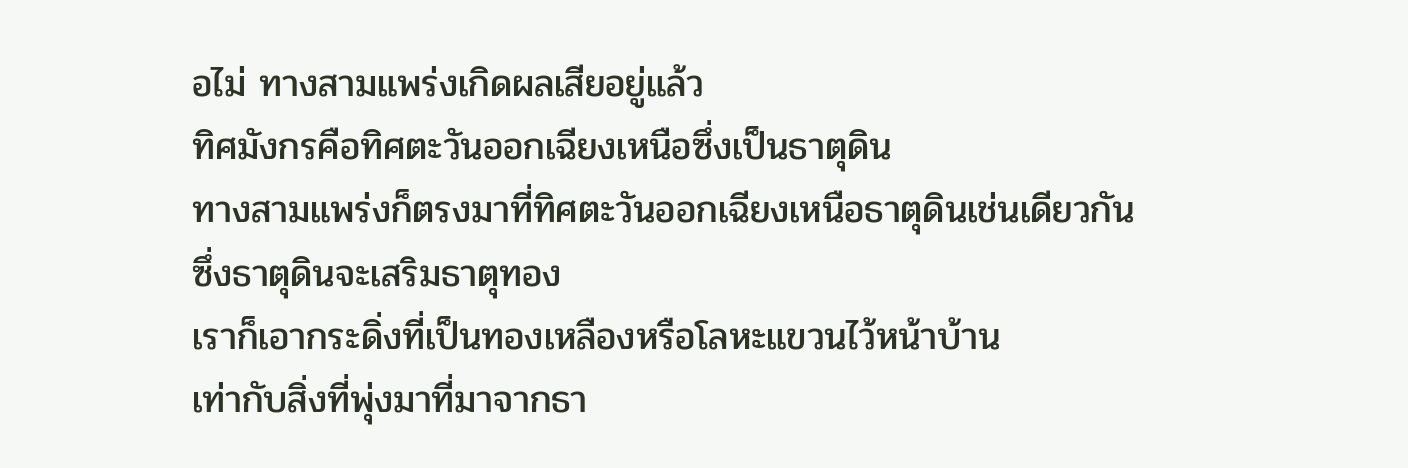อไม่ ทางสามแพร่งเกิดผลเสียอยู่แล้ว
ทิศมังกรคือทิศตะวันออกเฉียงเหนือซึ่งเป็นธาตุดิน
ทางสามแพร่งก็ตรงมาที่ทิศตะวันออกเฉียงเหนือธาตุดินเช่นเดียวกัน
ซึ่งธาตุดินจะเสริมธาตุทอง
เราก็เอากระดิ่งที่เป็นทองเหลืองหรือโลหะแขวนไว้หน้าบ้าน
เท่ากับสิ่งที่พุ่งมาที่มาจากธา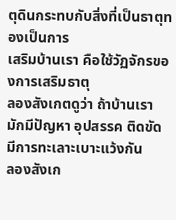ตุดินกระทบกับสิ่งที่เป็นธาตุทองเป็นการ
เสริมบ้านเรา คือใช้วัฏจักรของการเสริมธาตุ
ลองสังเกตดูว่า ถ้าบ้านเรามักมีปัญหา อุปสรรค ติดขัด มีการทะเลาะเบาะแว้งกัน
ลองสังเก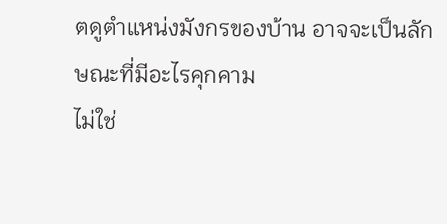ตดูตำแหน่งมังกรของบ้าน อาจจะเป็นลักษณะที่มีอะไรคุกคาม
ไม่ใช่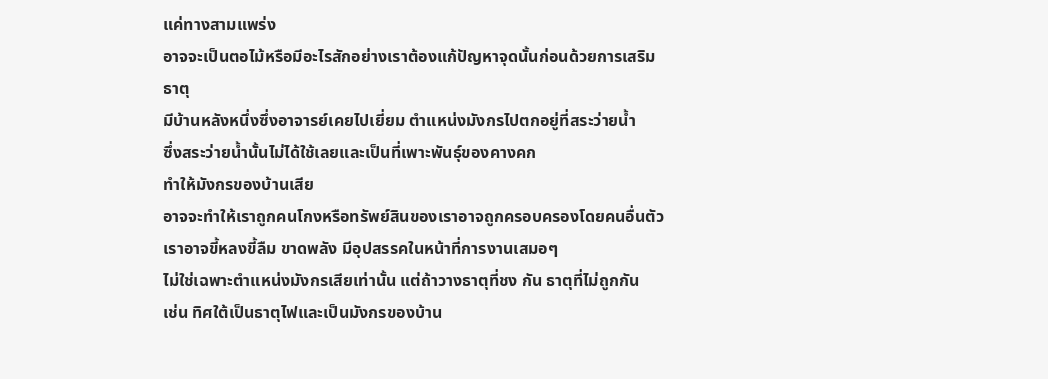แค่ทางสามแพร่ง
อาจจะเป็นตอไม้หรือมีอะไรสักอย่างเราต้องแก้ปัญหาจุดนั้นก่อนด้วยการเสริม
ธาตุ
มีบ้านหลังหนึ่งซึ่งอาจารย์เคยไปเยี่ยม ตำแหน่งมังกรไปตกอยู่ที่สระว่ายน้ำ
ซึ่งสระว่ายน้ำนั้นไม่ได้ใช้เลยและเป็นที่เพาะพันธุ์ของคางคก
ทำให้มังกรของบ้านเสีย
อาจจะทำให้เราถูกคนโกงหรือทรัพย์สินของเราอาจถูกครอบครองโดยคนอื่นตัว
เราอาจขี้หลงขี้ลืม ขาดพลัง มีอุปสรรคในหน้าที่การงานเสมอๆ
ไม่ใช่เฉพาะตำแหน่งมังกรเสียเท่านั้น แต่ถ้าวางธาตุที่ชง กัน ธาตุที่ไม่ถูกกัน
เช่น ทิศใต้เป็นธาตุไฟและเป็นมังกรของบ้าน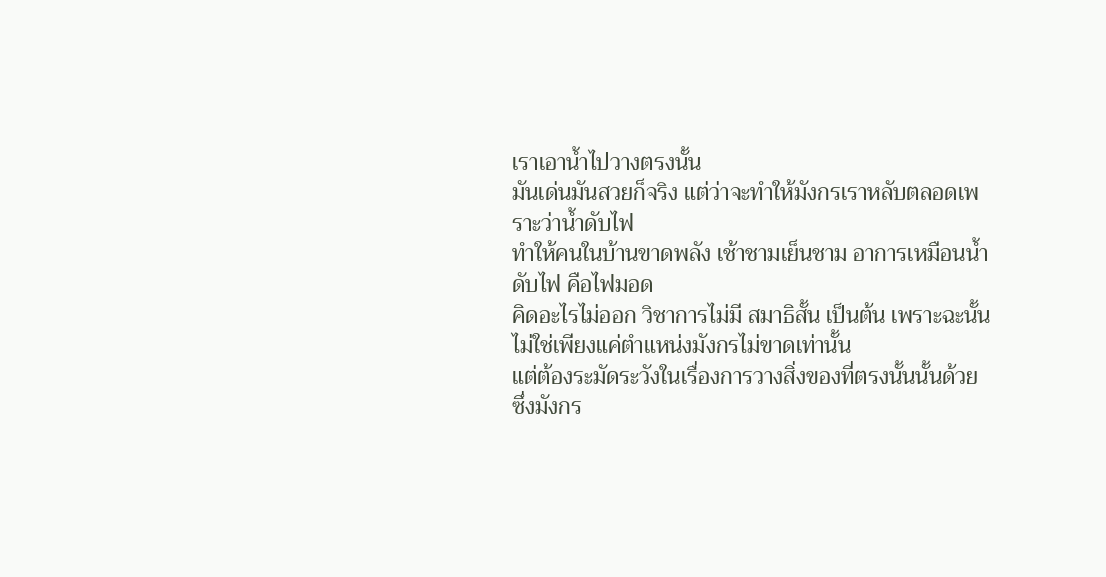เราเอาน้ำไปวางตรงนั้น
มันเด่นมันสวยก็จริง แต่ว่าจะทำให้มังกรเราหลับตลอดเพราะว่าน้ำดับไฟ
ทำให้คนในบ้านขาดพลัง เช้าชามเย็นชาม อาการเหมือนน้ำดับไฟ คือไฟมอด
คิดอะไรไม่ออก วิชาการไม่มี สมาธิสั้น เป็นต้น เพราะฉะนั้น
ไม่ใช่เพียงแค่ตำแหน่งมังกรไม่ขาดเท่านั้น
แต่ต้องระมัดระวังในเรื่องการวางสิ่งของที่ตรงนั้นนั้นด้วย
ซึ่งมังกร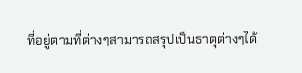ที่อยู่ตามที่ต่างๆสามารถสรุปเป็นธาตุต่างๆได้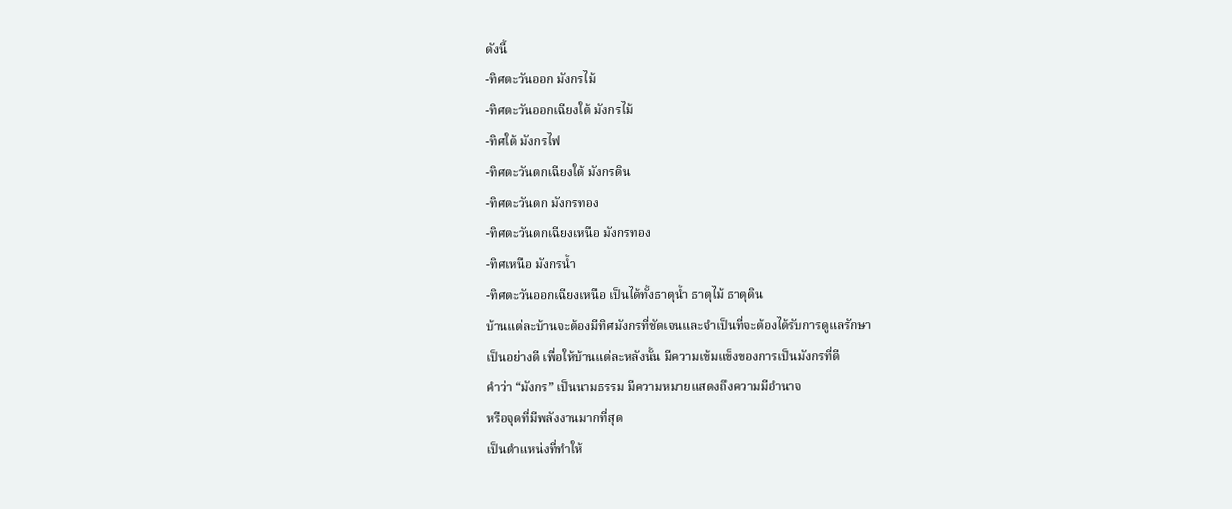ดังนี้
-ทิศตะวันออก มังกรไม้
-ทิศตะวันออกเฉียงใต้ มังกรไม้
-ทิศใต้ มังกรไฟ
-ทิศตะวันตกเฉียงใต้ มังกรดิน
-ทิศตะวันตก มังกรทอง
-ทิศตะวันตกเฉียงเหนือ มังกรทอง
-ทิศเหนือ มังกรน้ำ
-ทิศตะวันออกเฉียงเหนือ เป็นได้ทั้งธาตุน้ำ ธาตุไม้ ธาตุดิน
บ้านแต่ละบ้านจะต้องมีทิศมังกรที่ชัดเจนและจำเป็นที่จะต้องได้รับการดูแลรักษา
เป็นอย่างดี เพื่อให้บ้านแต่ละหลังนั้น มีความเข้มแข็งของการเป็นมังกรที่ดี
คำว่า “มังกร” เป็นนามธรรม มีความหมายแสดงถึงความมีอำนาจ
หรือจุดที่มีพลังงานมากที่สุด
เป็นตำแหน่งที่ทำให้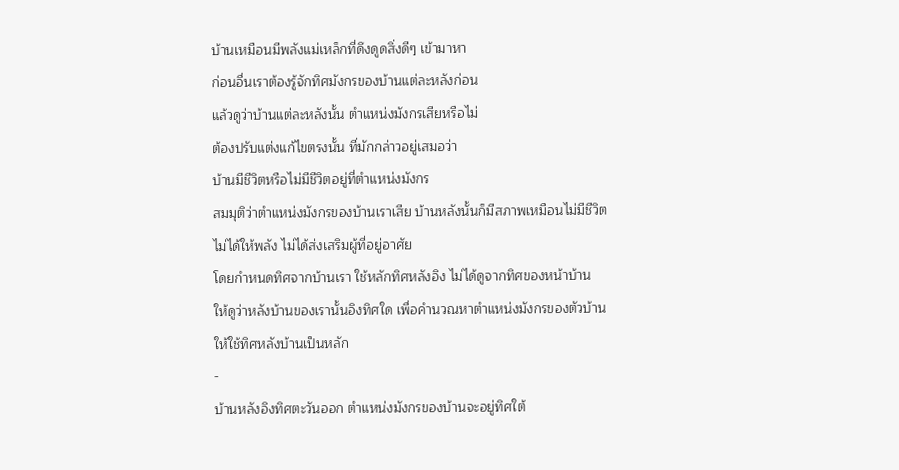บ้านเหมือนมีพลังแม่เหล็กที่ดึงดูดสิ่งดีๆ เข้ามาหา
ก่อนอื่นเราต้องรู้จักทิศมังกรของบ้านแต่ละหลังก่อน
แล้วดูว่าบ้านแต่ละหลังนั้น ตำแหน่งมังกรเสียหรือไม่
ต้องปรับแต่งแก้ไขตรงนั้น ที่มักกล่าวอยู่เสมอว่า
บ้านมีชีวิตหรือไม่มีชีวิตอยู่ที่ตำแหน่งมังกร
สมมุติว่าตำแหน่งมังกรของบ้านเราเสีย บ้านหลังนั้นก็มีสภาพเหมือนไม่มีชีวิต
ไม่ได้ให้พลัง ไม่ได้ส่งเสริมผู้ที่อยู่อาศัย
โดยกำหนดทิศจากบ้านเรา ใช้หลักทิศหลังอิง ไม่ได้ดูจากทิศของหน้าบ้าน
ให้ดูว่าหลังบ้านของเรานั้นอิงทิศใด เพื่อคำนวณหาตำแหน่งมังกรของตัวบ้าน
ให้ใช้ทิศหลังบ้านเป็นหลัก
-
บ้านหลังอิงทิศตะวันออก ตำแหน่งมังกรของบ้านจะอยู่ทิศใต้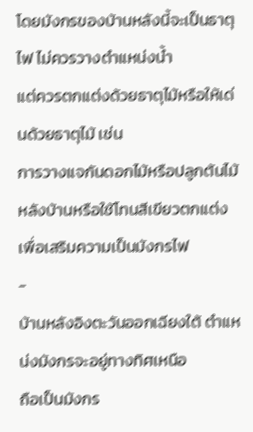โดยมังกรของบ้านหลังนี้จะเป็นธาตุไฟ ไม่ควรวางตำแหน่งน้ำ
แต่ควรตกแต่งด้วยธาตุไม้หรือให้เด่นด้วยธาตุไม้ เช่น
การวางแจกันดอกไม้หรือปลูกต้นไม้หลังบ้านหรือใช้โทนสีเขียวตกแต่ง
เพื่อเสริมความเป็นมังกรไฟ
-
บ้านหลังอิงตะวันออกเฉียงใต้ ตำแหน่งมังกรจะอยู่ทางทิศเหนือ
ถือเป็นมังกร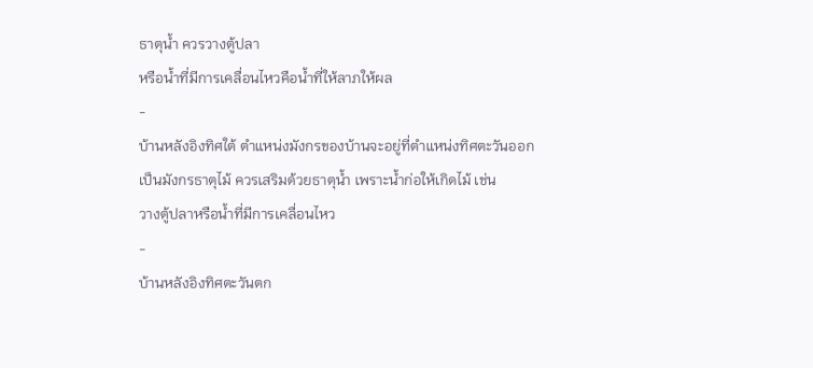ธาตุน้ำ ควรวางตู้ปลา
หรือน้ำที่มีการเคลื่อนไหวคือน้ำที่ให้ลาภให้ผล
-
บ้านหลังอิงทิศใต้ ตำแหน่งมังกรของบ้านจะอยู่ที่ตำแหน่งทิศตะวันออก
เป็นมังกรธาตุไม้ ควรเสริมด้วยธาตุน้ำ เพราะน้ำก่อให้เกิดไม้ เช่น
วางตู้ปลาหรือน้ำที่มีการเคลื่อนไหว
-
บ้านหลังอิงทิศตะวันตก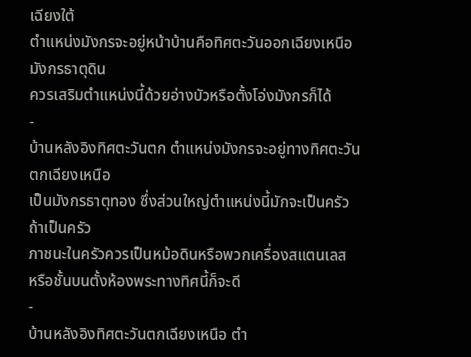เฉียงใต้
ตำแหน่งมังกรจะอยู่หน้าบ้านคือทิศตะวันออกเฉียงเหนือ มังกรธาตุดิน
ควรเสริมตำแหน่งนี้ด้วยอ่างบัวหรือตั้งโอ่งมังกรก็ได้
-
บ้านหลังอิงทิศตะวันตก ตำแหน่งมังกรจะอยู่ทางทิศตะวันตกเฉียงเหนือ
เป็นมังกรธาตุทอง ซึ่งส่วนใหญ่ตำแหน่งนี้มักจะเป็นครัว ถ้าเป็นครัว
ภาชนะในครัวควรเป็นหม้อดินหรือพวกเครื่องสแตนเลส
หรือชั้นบนตั้งห้องพระทางทิศนี้ก็จะดี
-
บ้านหลังอิงทิศตะวันตกเฉียงเหนือ ตำ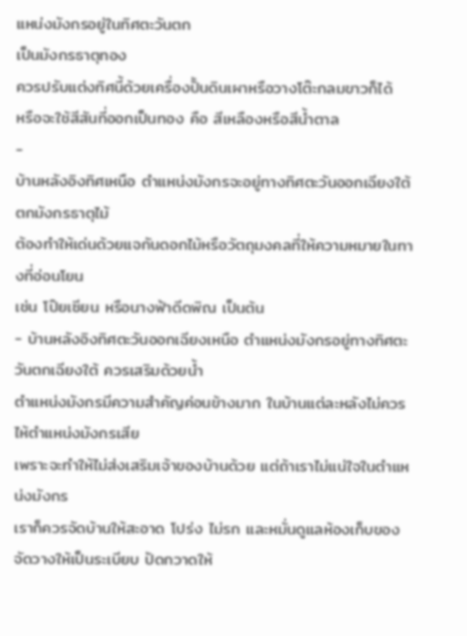แหน่งมังกรอยู่ในทิศตะวันตก
เป็นมังกรธาตุทอง
ควรปรับแต่งทิศนี้ด้วยเครื่องปั้นดินเผาหรือวางโต๊ะกลมขาวก็ได้
หรือจะใช้สีสันที่ออกเป็นทอง คือ สีเหลืองหรือสีน้ำตาล
-
บ้านหลังอิงทิศเหนือ ตำแหน่งมังกรจะอยู่ทางทิศตะวันออกเฉียงใต้
ตกมังกรธาตุไม้
ต้องทำให้เด่นด้วยแจกันดอกไม้หรือวัตถุมงคลที่ให้ความหมายในทางที่อ่อนโยน
เช่น โป๊ยเซียน หรือนางฟ้าดีดพิณ เป็นต้น
- บ้านหลังอิงทิศตะวันออกเฉียงเหนือ ตำแหน่งมังกรอยู่ทางทิศตะวันตกเฉียงใต้ ควรเสริมด้วยน้ำ
ตำแหน่งมังกรมีความสำคัญค่อนข้างมาก ในบ้านแต่ละหลังไม่ควรไห้ตำแหน่งมังกรเสีย
เพราะจะทำให้ไม่ส่งเสริมเจ้าของบ้านด้วย แต่ถ้าเราไม่แน่ใจในตำแหน่งมังกร
เราก็ควรจัดบ้านให้สะอาด โปร่ง ไม่รก และหมั่นดูแลห้องเก็บของ
จัดวางให้เป็นระเบียบ ปัดกวาดให้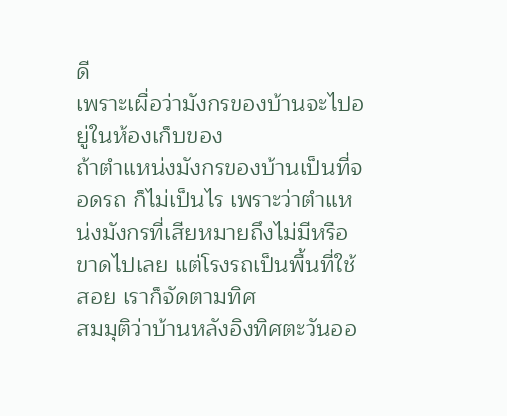ดี
เพราะเผื่อว่ามังกรของบ้านจะไปอยู่ในห้องเก็บของ
ถ้าตำแหน่งมังกรของบ้านเป็นที่จอดรถ ก็ไม่เป็นไร เพราะว่าตำแหน่งมังกรที่เสียหมายถึงไม่มีหรือขาดไปเลย แต่โรงรถเป็นพื้นที่ใช้สอย เราก็จัดตามทิศ
สมมุติว่าบ้านหลังอิงทิศตะวันออ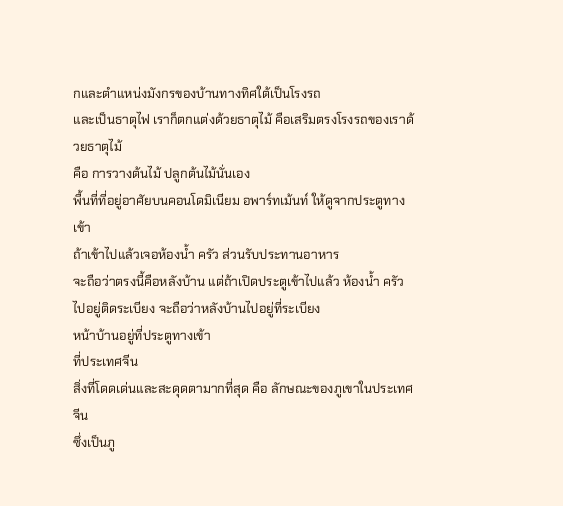กและตำแหน่งมังกรของบ้านทางทิศใต้เป็นโรงรถ
และเป็นธาตุไฟ เราก็ตกแต่งด้วยธาตุไม้ คือเสริมตรงโรงรถของเราด้วยธาตุไม้
คือ การวางต้นไม้ ปลูกต้นไม้นั่นเอง
พื้นที่ที่อยู่อาศัยบนคอนโดมิเนียม อพาร์ทเม้นท์ ให้ดูจากประตูทางเข้า
ถ้าเข้าไปแล้วเจอห้องน้ำ ครัว ส่วนรับประทานอาหาร
จะถือว่าตรงนี้คือหลังบ้าน แต่ถ้าเปิดประตูเข้าไปแล้ว ห้องน้ำ ครัว
ไปอยู่ติดระเบียง จะถือว่าหลังบ้านไปอยู่ที่ระเบียง
หน้าบ้านอยู่ที่ประตูทางเข้า
ที่ประเทศจีน
สิ่งที่โดดเด่นและสะดุดตามากที่สุด คือ ลักษณะของภูเขาในประเทศจีน
ซึ่งเป็นภู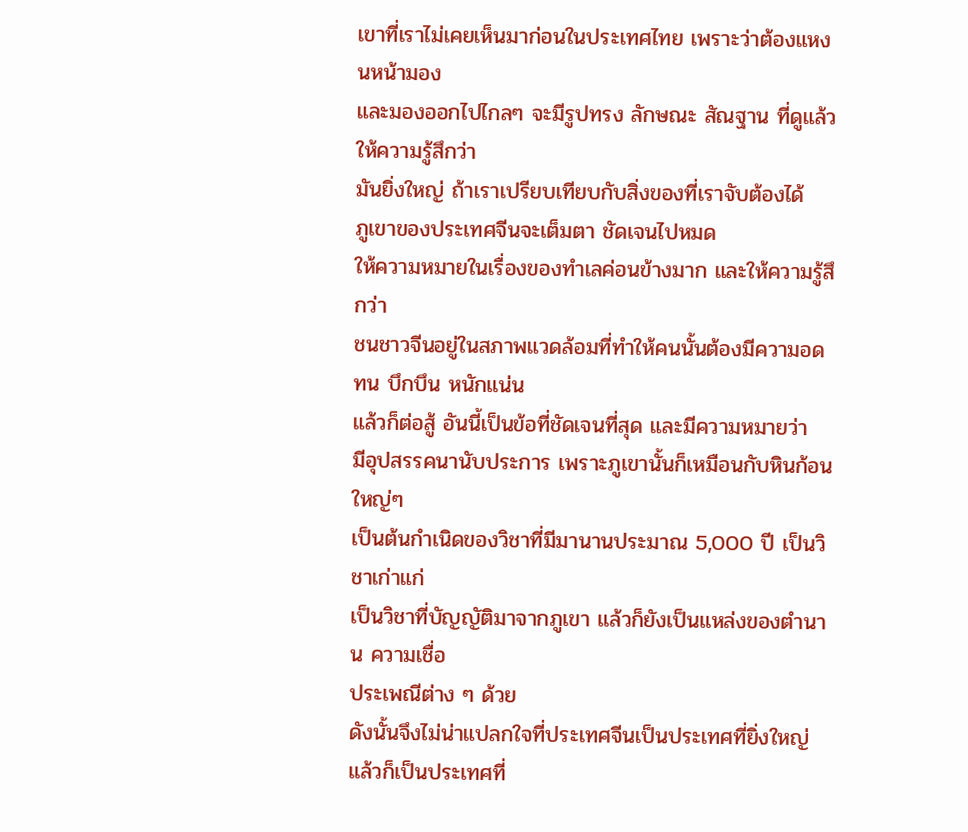เขาที่เราไม่เคยเห็นมาก่อนในประเทศไทย เพราะว่าต้องแหงนหน้ามอง
และมองออกไปไกลๆ จะมีรูปทรง ลักษณะ สัณฐาน ที่ดูแล้วให้ความรู้สึกว่า
มันยิ่งใหญ่ ถ้าเราเปรียบเทียบกับสิ่งของที่เราจับต้องได้
ภูเขาของประเทศจีนจะเต็มตา ชัดเจนไปหมด
ให้ความหมายในเรื่องของทำเลค่อนข้างมาก และให้ความรู้สึกว่า
ชนชาวจีนอยู่ในสภาพแวดล้อมที่ทำให้คนนั้นต้องมีความอดทน บึกบึน หนักแน่น
แล้วก็ต่อสู้ อันนี้เป็นข้อที่ชัดเจนที่สุด และมีความหมายว่า
มีอุปสรรคนานับประการ เพราะภูเขานั้นก็เหมือนกับหินก้อนใหญ่ๆ
เป็นต้นกำเนิดของวิชาที่มีมานานประมาณ 5,000 ปี เป็นวิชาเก่าแก่
เป็นวิชาที่บัญญัติมาจากภูเขา แล้วก็ยังเป็นแหล่งของตำนาน ความเชื่อ
ประเพณีต่าง ๆ ด้วย
ดังนั้นจึงไม่น่าแปลกใจที่ประเทศจีนเป็นประเทศที่ยิ่งใหญ่
แล้วก็เป็นประเทศที่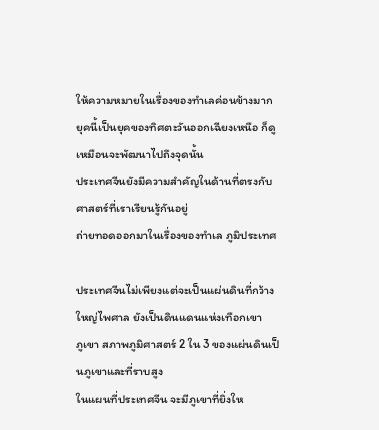ให้ความหมายในเรื่องของทำเลค่อนข้างมาก
ยุคนี้เป็นยุคของทิศตะวันออกเฉียงเหนือ ก็ดูเหมือนจะพัฒนาไปถึงจุดนั้น
ประเทศจีนยังมีความสำคัญในด้านที่ตรงกับศาสตร์ที่เราเรียนรู้กันอยู่
ถ่ายทอดออกมาในเรื่องของทำเล ภูมิประเทศ

ประเทศจีนไม่เพียงแต่จะเป็นแผ่นดินที่กว้างใหญ่ไพศาล ยังเป็นดินแดนแห่งเทือกเขา
ภูเขา สภาพภูมิศาสตร์ 2 ใน 3 ของแผ่นดินเป็นภูเขาและที่ราบสูง
ในแผนที่ประเทศจีน จะมีภูเขาที่ยิ่งให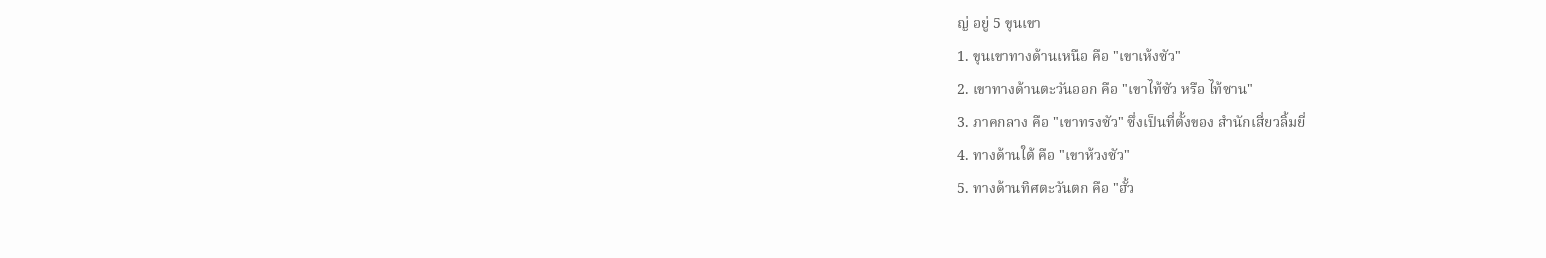ญ่ อยู่ 5 ขุนเขา
1. ขุนเขาทางด้านเหนือ คือ "เขาเห้งซัว"
2. เขาทางด้านตะวันออก คือ "เขาไท้ซัว หรือ ไท้ซาน"
3. ภาคกลาง คือ "เขาทรงซัว" ซึ่งเป็นที่ตั้งของ สำนักเสี่ยวลิ้มยี่
4. ทางด้านใต้ คือ "เขาห้วงซัว"
5. ทางด้านทิศตะวันตก คือ "ฮั้ว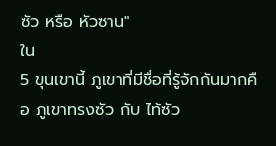ซัว หรือ หัวซาน"
ใน
5 ขุนเขานี้ ภูเขาที่มีชื่อที่รู้จักกันมากคือ ภูเขาทรงซัว กับ ไท้ซัว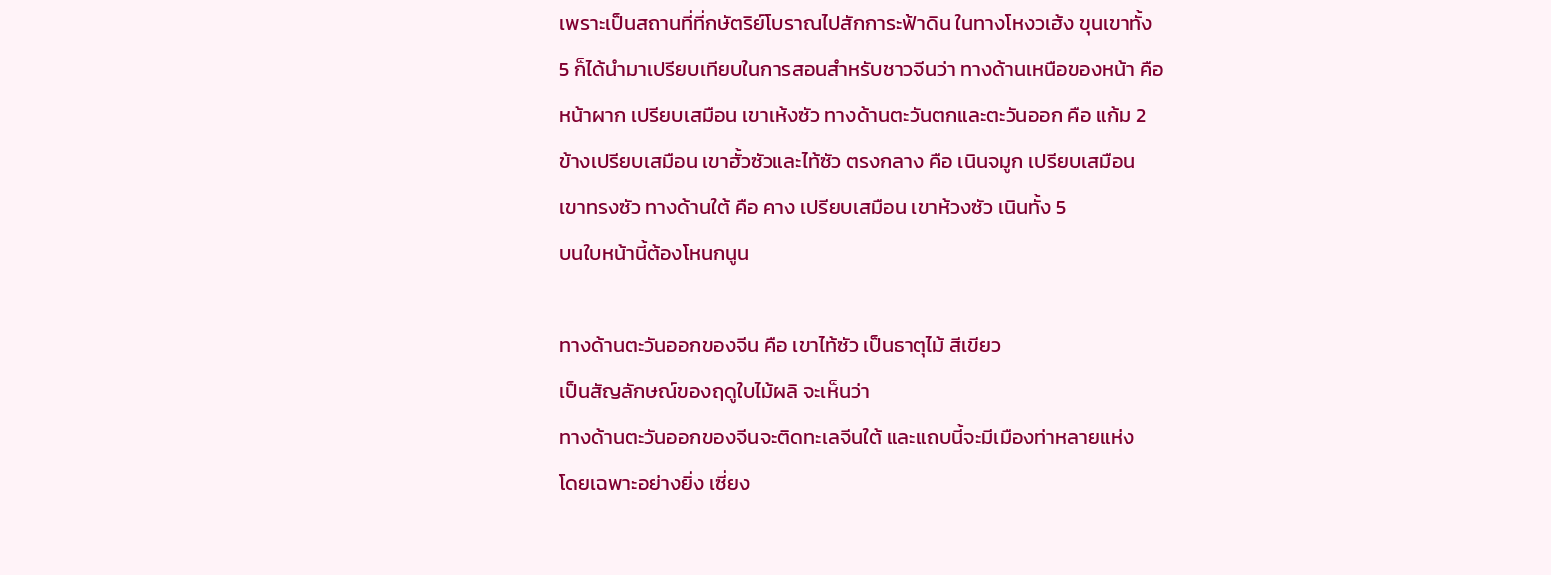เพราะเป็นสถานที่ที่กษัตริย์โบราณไปสักการะฟ้าดิน ในทางโหงวเฮ้ง ขุนเขาทั้ง
5 ก็ได้นำมาเปรียบเทียบในการสอนสำหรับชาวจีนว่า ทางด้านเหนือของหน้า คือ
หน้าผาก เปรียบเสมือน เขาเห้งซัว ทางด้านตะวันตกและตะวันออก คือ แก้ม 2
ข้างเปรียบเสมือน เขาฮั้วซัวและไท้ซัว ตรงกลาง คือ เนินจมูก เปรียบเสมือน
เขาทรงซัว ทางด้านใต้ คือ คาง เปรียบเสมือน เขาห้วงซัว เนินทั้ง 5
บนใบหน้านี้ต้องโหนกนูน

ทางด้านตะวันออกของจีน คือ เขาไท้ซัว เป็นธาตุไม้ สีเขียว
เป็นสัญลักษณ์ของฤดูใบไม้ผลิ จะเห็นว่า
ทางด้านตะวันออกของจีนจะติดทะเลจีนใต้ และแถบนี้จะมีเมืองท่าหลายแห่ง
โดยเฉพาะอย่างยิ่ง เซี่ยง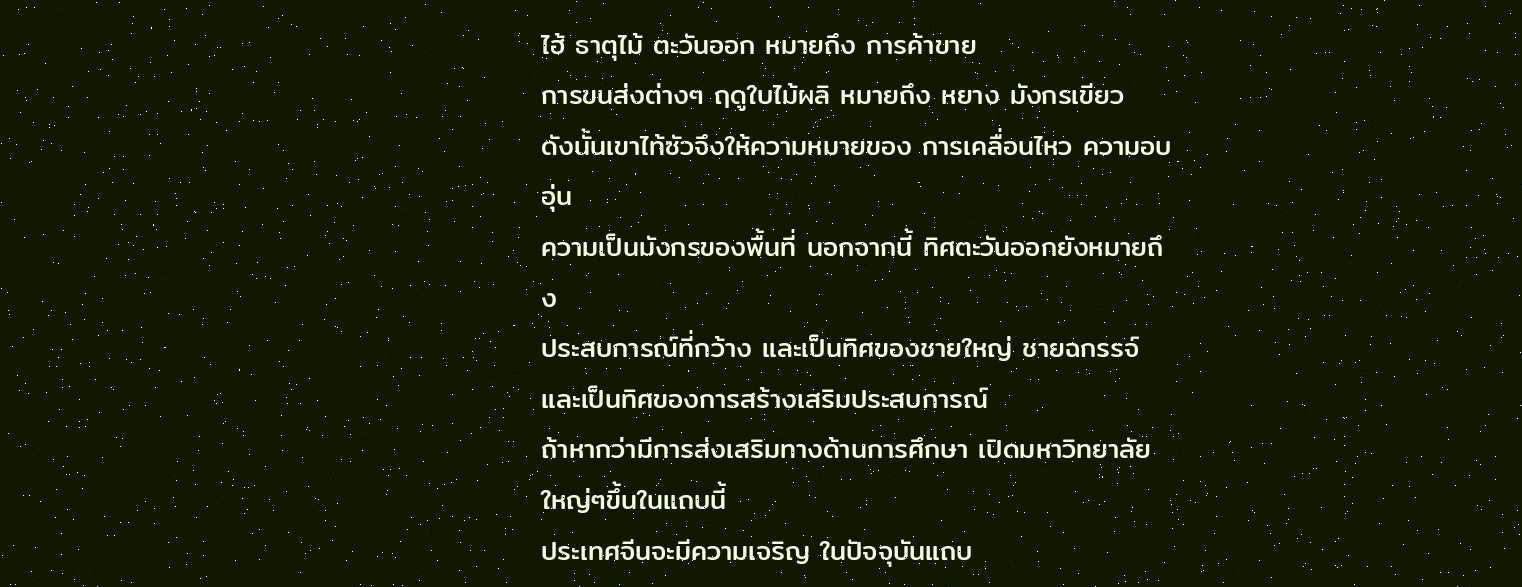ไฮ้ ธาตุไม้ ตะวันออก หมายถึง การค้าขาย
การขนส่งต่างๆ ฤดูใบไม้ผลิ หมายถึง หยาง มังกรเขียว
ดังนั้นเขาไท้ซัวจึงให้ความหมายของ การเคลื่อนไหว ความอบอุ่น
ความเป็นมังกรของพื้นที่ นอกจากนี้ ทิศตะวันออกยังหมายถึง
ประสบการณ์ที่กว้าง และเป็นทิศของชายใหญ่ ชายฉกรรจ์
และเป็นทิศของการสร้างเสริมประสบการณ์
ถ้าหากว่ามีการส่งเสริมทางด้านการศึกษา เปิดมหาวิทยาลัยใหญ่ๆขึ้นในแถบนี้
ประเทศจีนจะมีความเจริญ ในปัจจุบันแถบ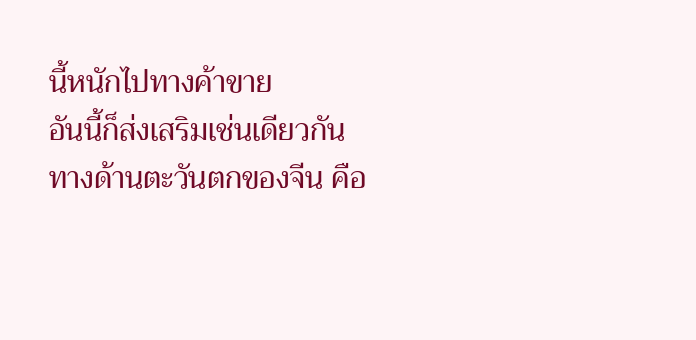นี้หนักไปทางค้าขาย
อันนี้ก็ส่งเสริมเช่นเดียวกัน
ทางด้านตะวันตกของจีน คือ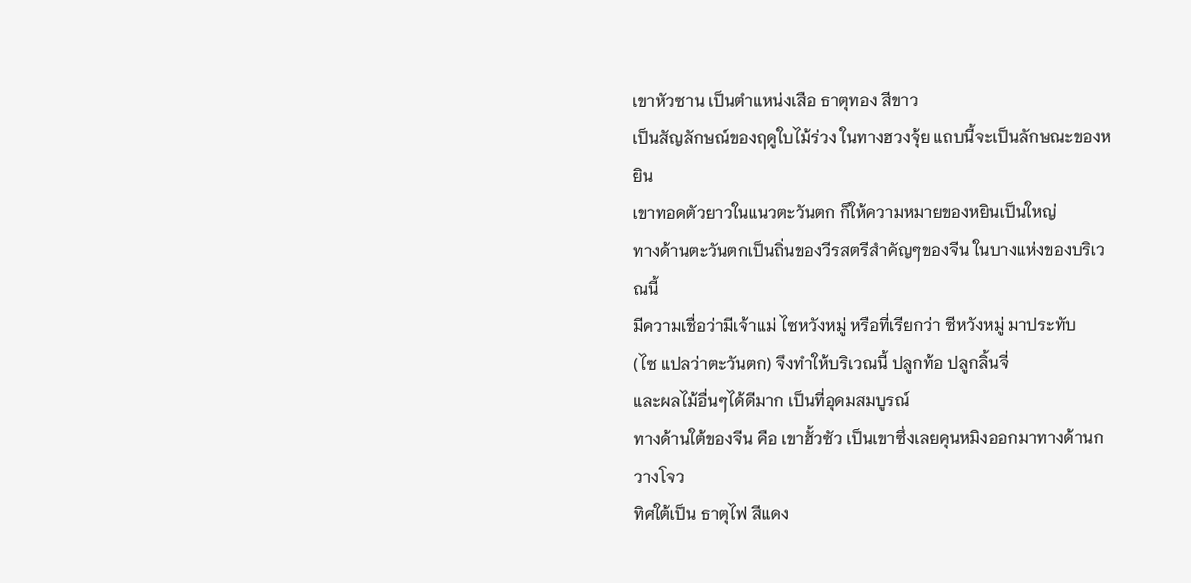เขาหัวซาน เป็นตำแหน่งเสือ ธาตุทอง สีขาว
เป็นสัญลักษณ์ของฤดูใบไม้ร่วง ในทางฮวงจุ้ย แถบนี้จะเป็นลักษณะของหยิน
เขาทอดตัวยาวในแนวตะวันตก ก็ให้ความหมายของหยินเป็นใหญ่
ทางด้านตะวันตกเป็นถิ่นของวีรสตรีสำคัญๆของจีน ในบางแห่งของบริเวณนี้
มีความเชื่อว่ามีเจ้าแม่ ไซหวังหมู่ หรือที่เรียกว่า ซีหวังหมู่ มาประทับ
(ไซ แปลว่าตะวันตก) จึงทำให้บริเวณนี้ ปลูกท้อ ปลูกลิ้นจี่
และผลไม้อื่นๆได้ดีมาก เป็นที่อุดมสมบูรณ์
ทางด้านใต้ของจีน คือ เขาฮั้วซัว เป็นเขาซึ่งเลยคุนหมิงออกมาทางด้านกวางโจว
ทิศใต้เป็น ธาตุไฟ สีแดง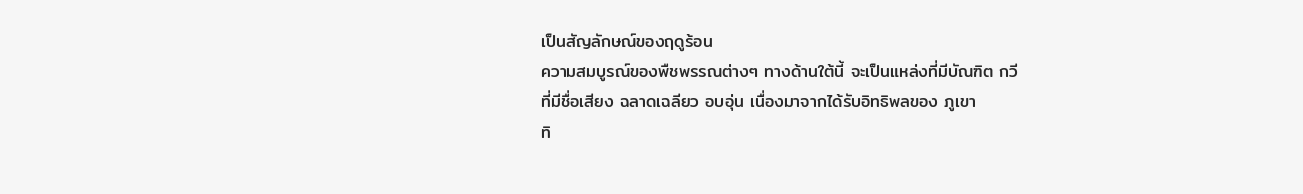เป็นสัญลักษณ์ของฤดูร้อน
ความสมบูรณ์ของพืชพรรณต่างๆ ทางด้านใต้นี้ จะเป็นแหล่งที่มีบัณฑิต กวี
ที่มีชื่อเสียง ฉลาดเฉลียว อบอุ่น เนื่องมาจากได้รับอิทธิพลของ ภูเขา
ทิ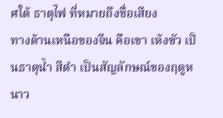ศใต้ ธาตุไฟ ที่หมายถึงชื่อเสียง
ทางด้านเหนือของจีน คือเขา เห้งซัว เป็นธาตุน้ำ สีดำ เป็นสัญลักษณ์ของฤดูหนาว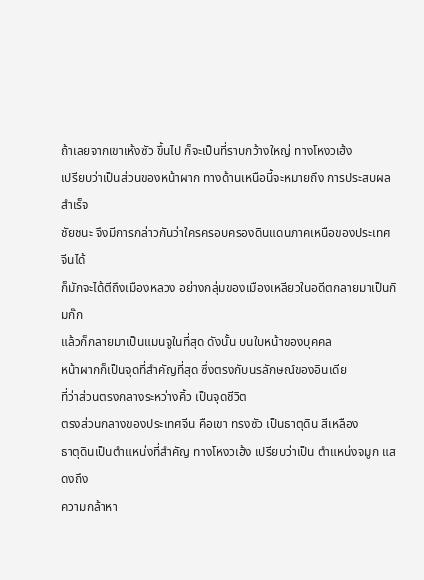ถ้าเลยจากเขาเห้งซัว ขึ้นไป ก็จะเป็นที่ราบกว้างใหญ่ ทางโหงวเฮ้ง
เปรียบว่าเป็นส่วนของหน้าผาก ทางด้านเหนือนี้จะหมายถึง การประสบผลสำเร็จ
ชัยชนะ จึงมีการกล่าวกันว่าใครครอบครองดินแดนภาคเหนือของประเทศจีนได้
ก็มักจะได้ตีถึงเมืองหลวง อย่างกลุ่มของเมืองเหลียวในอดีตกลายมาเป็นกิมก๊ก
แล้วก็กลายมาเป็นแมนจูในที่สุด ดังนั้น บนใบหน้าของบุคคล
หน้าผากก็เป็นจุดที่สำคัญที่สุด ซึ่งตรงกับนรลักษณ์ของอินเดีย
ที่ว่าส่วนตรงกลางระหว่างคิ้ว เป็นจุดชีวิต
ตรงส่วนกลางของประเทศจีน คือเขา ทรงซัว เป็นธาตุดิน สีเหลือง
ธาตุดินเป็นตำแหน่งที่สำคัญ ทางโหงวเฮ้ง เปรียบว่าเป็น ตำแหน่งจมูก แสดงถึง
ความกล้าหา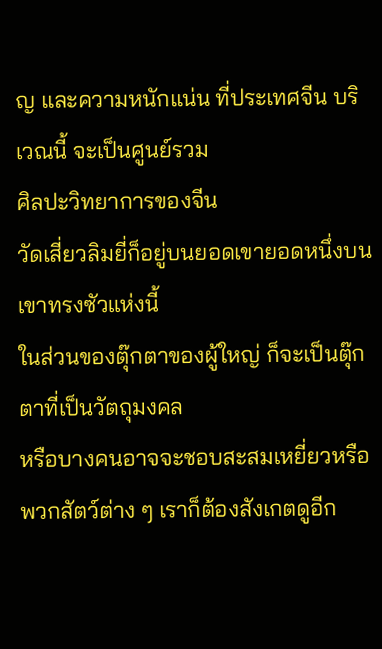ญ และความหนักแน่น ที่ประเทศจีน บริเวณนี้ จะเป็นศูนย์รวม
ศิลปะวิทยาการของจีน
วัดเสี่ยวลิมยี่ก็อยู่บนยอดเขายอดหนึ่งบนเขาทรงซัวแห่งนี้
ในส่วนของตุ๊กตาของผู้ใหญ่ ก็จะเป็นตุ๊กตาที่เป็นวัตถุมงคล
หรือบางคนอาจจะชอบสะสมเหยี่ยวหรือพวกสัตว์ต่าง ๆ เราก็ต้องสังเกตดูอีก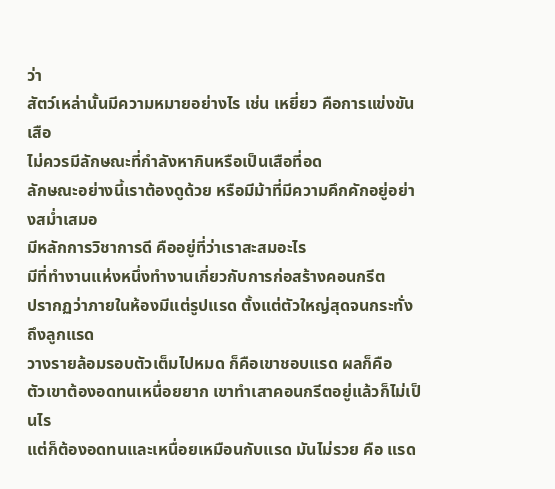ว่า
สัตว์เหล่านั้นมีความหมายอย่างไร เช่น เหยี่ยว คือการแข่งขัน เสือ
ไม่ควรมีลักษณะที่กำลังหากินหรือเป็นเสือที่อด
ลักษณะอย่างนี้เราต้องดูด้วย หรือมีม้าที่มีความคึกคักอยู่อย่างสม่ำเสมอ
มีหลักการวิชาการดี คืออยู่ที่ว่าเราสะสมอะไร
มีที่ทำงานแห่งหนึ่งทำงานเกี่ยวกับการก่อสร้างคอนกรีต
ปรากฏว่าภายในห้องมีแต่รูปแรด ตั้งแต่ตัวใหญ่สุดจนกระทั่งถึงลูกแรด
วางรายล้อมรอบตัวเต็มไปหมด ก็คือเขาชอบแรด ผลก็คือ
ตัวเขาต้องอดทนเหนื่อยยาก เขาทำเสาคอนกรีตอยู่แล้วก็ไม่เป็นไร
แต่ก็ต้องอดทนและเหนื่อยเหมือนกับแรด มันไม่รวย คือ แรด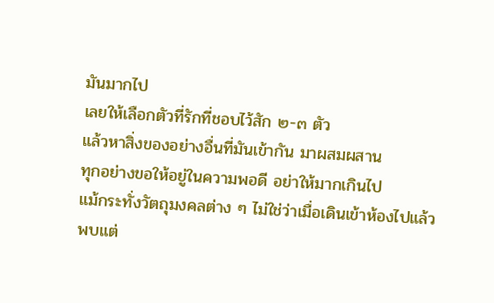มันมากไป
เลยให้เลือกตัวที่รักที่ชอบไว้สัก ๒-๓ ตัว
แล้วหาสิ่งของอย่างอื่นที่มันเข้ากัน มาผสมผสาน
ทุกอย่างขอให้อยู่ในความพอดี อย่าให้มากเกินไป
แม้กระทั่งวัตถุมงคลต่าง ๆ ไม่ใช่ว่าเมื่อเดินเข้าห้องไปแล้ว
พบแต่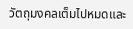วัตถุมงคลเต็มไปหมดและ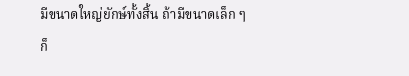มีขนาดใหญ่ยักษ์ทั้งสิ้น ถ้ามีขนาดเล็ก ๆ
ก็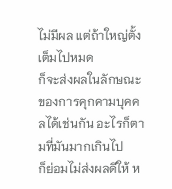ไม่มีผล แต่ถ้าใหญ่ตั้งเต็มไปหมด
ก็จะส่งผลในลักษณะของการคุกคามบุคคลได้เช่นกัน อะไรก็ตามที่มันมากเกินไป
ก็ย่อมไม่ส่งผลดีให้ ห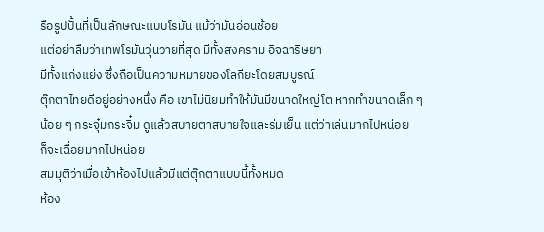รือรูปปั้นที่เป็นลักษณะแบบโรมัน แม้ว่ามันอ่อนช้อย
แต่อย่าลืมว่าเทพโรมันวุ่นวายที่สุด มีทั้งสงคราม อิจฉาริษยา
มีทั้งแก่งแย่ง ซึ่งถือเป็นความหมายของโลกียะโดยสมบูรณ์
ตุ๊กตาไทยดีอยู่อย่างหนึ่ง คือ เขาไม่นิยมทำให้มันมีขนาดใหญ่โต หากทำขนาดเล็ก ๆ
น้อย ๆ กระจุ๋มกระจิ๋ม ดูแล้วสบายตาสบายใจและร่มเย็น แต่ว่าเล่นมากไปหน่อย
ก็จะเฉื่อยมากไปหน่อย
สมมุติว่าเมื่อเข้าห้องไปแล้วมีแต่ตุ๊กตาแบบนี้ทั้งหมด
ห้อง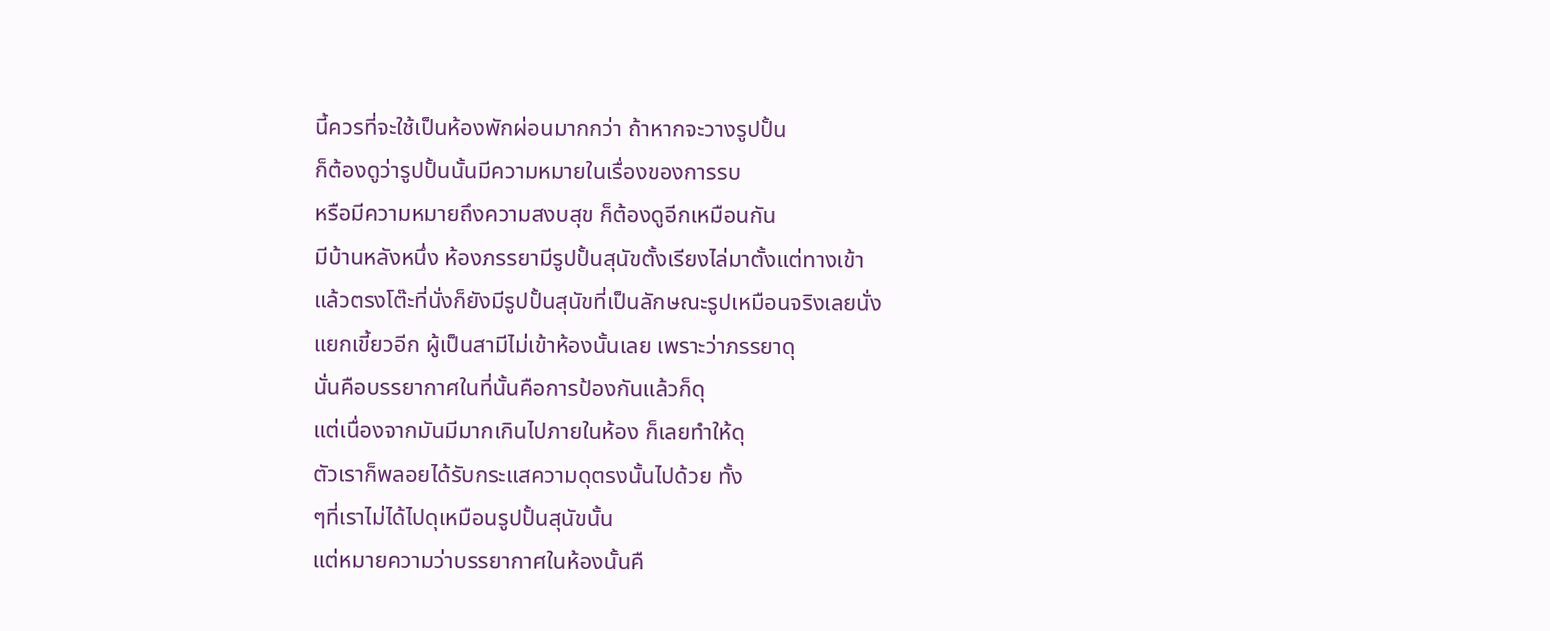นี้ควรที่จะใช้เป็นห้องพักผ่อนมากกว่า ถ้าหากจะวางรูปปั้น
ก็ต้องดูว่ารูปปั้นนั้นมีความหมายในเรื่องของการรบ
หรือมีความหมายถึงความสงบสุข ก็ต้องดูอีกเหมือนกัน
มีบ้านหลังหนึ่ง ห้องภรรยามีรูปปั้นสุนัขตั้งเรียงไล่มาตั้งแต่ทางเข้า
แล้วตรงโต๊ะที่นั่งก็ยังมีรูปปั้นสุนัขที่เป็นลักษณะรูปเหมือนจริงเลยนั่ง
แยกเขี้ยวอีก ผู้เป็นสามีไม่เข้าห้องนั้นเลย เพราะว่าภรรยาดุ
นั่นคือบรรยากาศในที่นั้นคือการป้องกันแล้วก็ดุ
แต่เนื่องจากมันมีมากเกินไปภายในห้อง ก็เลยทำให้ดุ
ตัวเราก็พลอยได้รับกระแสความดุตรงนั้นไปด้วย ทั้ง
ๆที่เราไม่ได้ไปดุเหมือนรูปปั้นสุนัขนั้น
แต่หมายความว่าบรรยากาศในห้องนั้นคื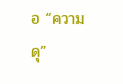อ “ความดุ”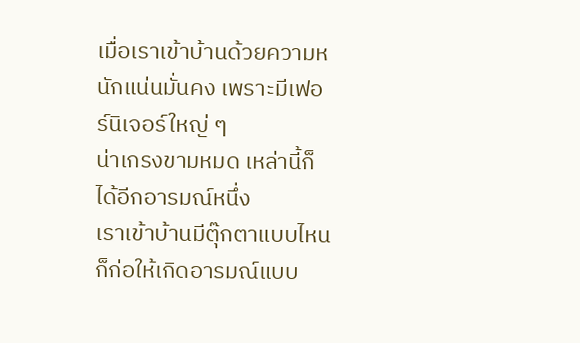เมื่อเราเข้าบ้านด้วยความหนักแน่นมั่นคง เพราะมีเฟอร์นิเจอร์ใหญ่ ๆ
น่าเกรงขามหมด เหล่านี้ก็ได้อีกอารมณ์หนึ่ง
เราเข้าบ้านมีตุ๊กตาแบบไหนก็ก่อให้เกิดอารมณ์แบบ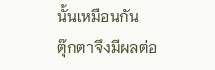นั้นเหมือนกัน
ตุ๊กตาจึงมีผลต่อ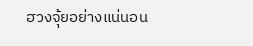ฮวงจุ้ยอย่างแน่นอน